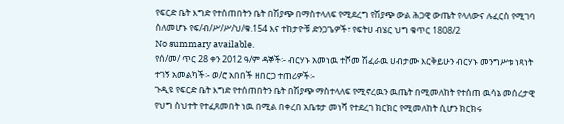የፍርድ ቤት እግድ የተሰጠበትን ቤት በሽያጭ በማስተላለፍ የሚደረግ የሽያጭ ውል ሕጋዊ ውጤት የላለውና ሉፈርስ የሚገባ ስለመሆኑ የፍ/ብ/ሥ/ሥ/ህ/ቁ.154 እና ተከታዮቹ ድንጋጌዎች፣ የፍትሀ ብሄር ህግ ቁጥር 1808/2
No summary available.
የሰ/መ/ ጥር 28 ቀን 2012 ዓ/ም ዳኞች፡- ብርሃኑ አመነዉ ተሾመ ሽፈራዉ ሀብታሙ እርቅይሁን ብርሃኑ መንግሥቱ ነጻነት ተገኝ አመልካች፡- ወ/ሮ አበበች ዘበርጋ ተጠሪዎች፡-
ጉዲዩ የፍርድ ቤት እግድ የተሰጠበትን ቤት በሽያጭ ማስተላለፍ የሚኖረዉን ዉጤት በሚመለከት የተሰጠ ዉሳኔ መሰረታዊ የህግ ስህተት የተፈጸመበት ነዉ በሚል በቀረበ አቤቱታ መነሻ የተደረገ ክርክር የሚመለከት ሲሆን ክርክሩ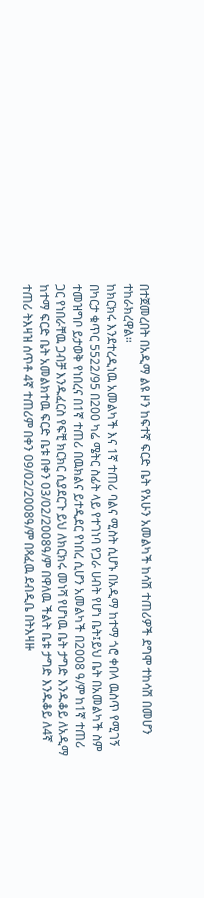በተጀመረበት በአዲማ ልዩ ዞን ከፍተኛ ፍርድ ቤት የአሁን አመልካች ከሳሽ ተጠሪዎች ደግሞ ተከሳሽ በመሆን ተከራክረዋል።
ከክርክሩ እንደተረዲነዉ አመልካች እና 1ኛ ተጠሪ ባልና ሚስት ሲሆኑ በአዲማ ከተማ ጎሮ ቀበላ ዉስጥ የሚገኝ በካርታ ቁጥር 5522/95 በ200 ካሬ ሜትር ስፊት ላይ የተገነባ የጋራ ሀብት የሆነ ቤት፤ይህ ቤት በአመልካች ስም ተመዝግቦ ይታወቅ የነበረና በ1ኛ ተጠሪ በዉክልና ይተዲደር የነበረ ሲሆን አመልካች በ2008 ዓ/ም ከ1ኛ ተጠሪ ጋር የነበራቸዉ ጋብቻ እንዱፈርስ የፍቺ ክርክር ሲያደርጉ ይህ ለክርክሩ መነሻ የሆነዉ ቤት ታግድ እንዱቆይ ለአዲማ ከተማ ፍርድ ቤት አመልክተዉ ፍርድ ቤቱ በቀን 03/02/2008ዓ/ም በዋለዉ ችልት ቤቱ ታግድ እንዱቆይ ለ4ኛ ተጠሪ ትእዛዝ ሰጥቶ 4ኛ ተጠሪም በቀን 09/02/2008ዓ/ም በጻፈዉ ደብዲቤ በትእዛዙ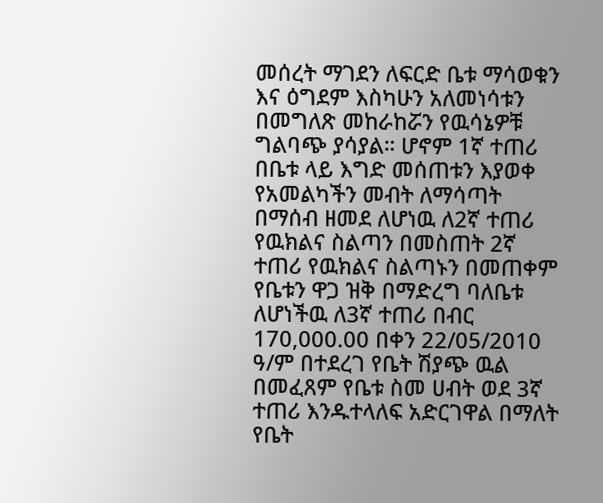መሰረት ማገደን ለፍርድ ቤቱ ማሳወቁን እና ዕግደም እስካሁን አለመነሳቱን በመግለጽ መከራከሯን የዉሳኔዎቹ ግልባጭ ያሳያል። ሆኖም 1ኛ ተጠሪ በቤቱ ላይ እግድ መሰጠቱን እያወቀ የአመልካችን መብት ለማሳጣት በማሰብ ዘመደ ለሆነዉ ለ2ኛ ተጠሪ የዉክልና ስልጣን በመስጠት 2ኛ ተጠሪ የዉክልና ስልጣኑን በመጠቀም የቤቱን ዋጋ ዝቅ በማድረግ ባለቤቱ ለሆነችዉ ለ3ኛ ተጠሪ በብር 170,000.00 በቀን 22/05/2010 ዓ/ም በተደረገ የቤት ሽያጭ ዉል በመፈጸም የቤቱ ስመ ሀብት ወደ 3ኛ ተጠሪ እንዱተላለፍ አድርገዋል በማለት የቤት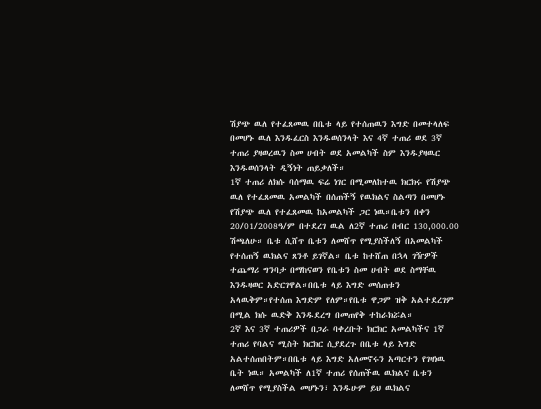ሽያጭ ዉለ የተፈጸመዉ በቤቱ ላይ የተሰጠዉን እግድ በመተላለፍ በመሆኑ ዉለ እንዱፈርስ እንዱወሰንላት እና 4ኛ ተጠሪ ወደ 3ኛ ተጠሪ ያዛወረዉን ስመ ሀብት ወደ አመልካች ስም እንዱያዛዉር እንዱወሰንላት ዲኝነት ጠይቃለች።
1ኛ ተጠሪ ለክሱ ባሰማዉ ፍሬ ነገር በሚመለከተዉ ክርክሩ የሽያጭ ዉለ የተፈጸመዉ አመልካች በሰጠችኝ የዉክልና ስልጣን በመሆኑ የሽያጭ ዉለ የተፈጸመዉ ከአመልካች ጋር ነዉ።ቤቱን በቀን 20/01/2008ዓ/ም በተደረገ ዉል ለ2ኛ ተጠሪ በብር 130,000.00 ሽጫለሁ። ቤቱ ሲሸጥ ቤቱን ለመሸጥ የሚያስችለኝ በአመልካች የተሰጠኝ ዉክልና ጸንቶ ይገኛል። ቤቱ ከተሸጠ በኋላ ገዥዎች ተጨማሪ ግንባታ በማከናወን የቤቱን ስመ ሀብት ወደ ስማቸዉ እንዱዛወር አድርገዋል።በቤቱ ላይ እግድ መሰጠቱን አላዉቅም።የተሰጠ እግድም የለም።የቤቱ ዋጋም ዝቅ አልተደረገም በሚል ክሱ ዉድቅ እንዱደረግ በመጠየቅ ተከራክሯል።
2ኛ እና 3ኛ ተጠሪዎች በጋራ ባቀረቡት ክርክር አመልካችና 1ኛ ተጠሪ የባልና ሚስት ክርክር ሲያደረጉ በቤቱ ላይ እግድ አልተሰጠበትም።በቤቱ ላይ እግድ አለመኖሩን አጣርተን የገዛነዉ ቤት ነዉ። አመልካች ለ1ኛ ተጠሪ የሰጠችዉ ዉክልና ቤቱን ለመሸጥ የሚያስችል መሆኑን፣ እንዱሁም ይህ ዉክልና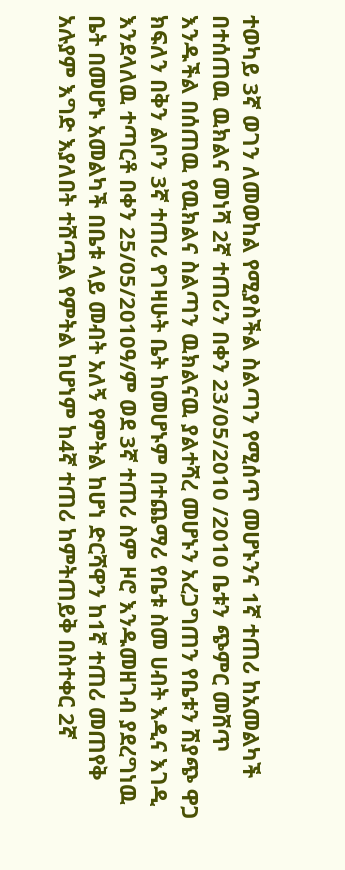ተወካይ 3ኛ ወገን ለመወከል የሚያስችል ስልጣን የሚሰጥ መሆኑንና 1ኛ ተጠሪ ከአመልካች በተሰጠዉ ዉክልና መነሻ 2ኛ ተጠሪን በቀን 23/05/2010 /2010 ቤቱን ጭምር መሸጥ እንዱችል በሰጠዉ የዉክልና ስልጣን ዉክልናዉ ያልተሻረ መሆኑን አረጋግጠን የቤቱን ሽያጭ ዋጋ ክፍለን በቅን ልቦን 3ኛ ተጠሪ የገዛሁት ቤት ከመሆኑም በተጨማሪ የቤቱ ስመ ሀብት እዲና እገዲ እንደላለዉ ተጣርቶ በቀን 25/05/2010ዓ/ም ወደ 3ኛ ተጠሪ ስም ዞሮ እንዱመዘገብ ያደረግነዉ ቤት በመሆኑ አመልካች በቤቱ ላይ መብት አለኝ የምትል ከሆነ ድርሻዋን ከ1ኛ ተጠሪ መጠየቅ አሉያም እግድ እያለበት ተሸጧል የምትል ከሆነም ከ4ኛ ተጠሪ ከምትጠይቅ በስተቀር 2ኛ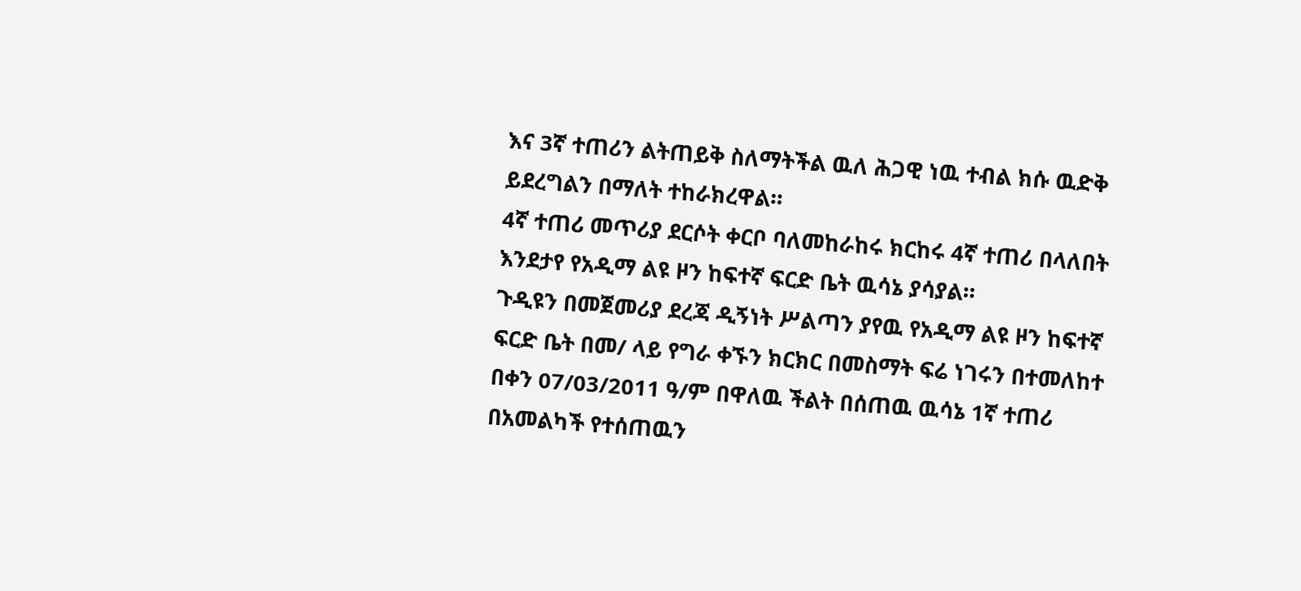እና 3ኛ ተጠሪን ልትጠይቅ ስለማትችል ዉለ ሕጋዊ ነዉ ተብል ክሱ ዉድቅ ይደረግልን በማለት ተከራክረዋል።
4ኛ ተጠሪ መጥሪያ ደርሶት ቀርቦ ባለመከራከሩ ክርከሩ 4ኛ ተጠሪ በላለበት እንደታየ የአዲማ ልዩ ዞን ከፍተኛ ፍርድ ቤት ዉሳኔ ያሳያል።
ጉዲዩን በመጀመሪያ ደረጃ ዲኝነት ሥልጣን ያየዉ የአዲማ ልዩ ዞን ከፍተኛ ፍርድ ቤት በመ/ ላይ የግራ ቀኙን ክርክር በመስማት ፍሬ ነገሩን በተመለከተ በቀን 07/03/2011 ዓ/ም በዋለዉ ችልት በሰጠዉ ዉሳኔ 1ኛ ተጠሪ በአመልካች የተሰጠዉን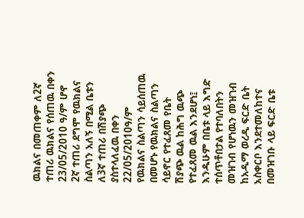ዉክልና በመጠቀም ለ2ኛ ተጠሪ ዉክልና የሰጠዉ በቀን 23/05/2010 ዓ/ም ሆኖ 2ኛ ተጠሪ ደግሞ የዉክልና ስልጣን አለኝ በሚል ቤቱን ለ3ኛ ተጠሪ በሽያጭ ያስተላለፈዉ በቀን 22/05/2010ዓ/ም የዉክልና ስልጣን ሳይሰጠዉ በመሆኑ የዉክልና ስልጣን ሳይኖር የተፈጸመ የቤት ሽያጭ ዉል ከሕግ ዉጭ የተፈጸመ ዉል እንደሆነ፤ እንዱሁም በቤቱ ላይ እግድ ተሰጥቶበታል የተባለበትን መዝገብ የሆነዉን መዝገብ ከአዲማ ወረዲ ፍርድ ቤት አስቀርቦ እንደተመለከተና በመዝገቡ ላይ ፍርድ ቤቱ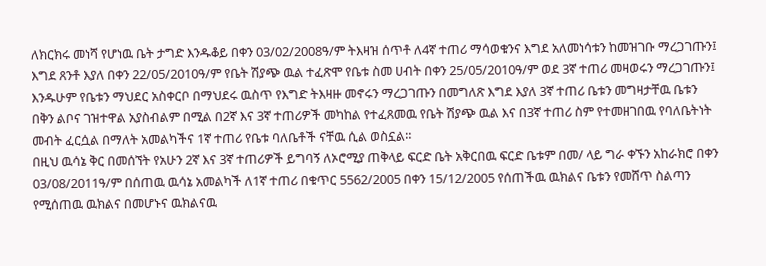ለክርክሩ መነሻ የሆነዉ ቤት ታግድ እንዱቆይ በቀን 03/02/2008ዓ/ም ትእዛዝ ሰጥቶ ለ4ኛ ተጠሪ ማሳወቁንና እግደ አለመነሳቱን ከመዝገቡ ማረጋገጡን፤ እግደ ጸንቶ እያለ በቀን 22/05/2010ዓ/ም የቤት ሽያጭ ዉል ተፈጽሞ የቤቱ ስመ ሀብት በቀን 25/05/2010ዓ/ም ወደ 3ኛ ተጠሪ መዛወሩን ማረጋገጡን፤ እንዱሁም የቤቱን ማህደር አስቀርቦ በማህደሩ ዉስጥ የእግድ ትእዛዙ መኖሩን ማረጋገጡን በመግለጽ እግደ እያለ 3ኛ ተጠሪ ቤቱን መግዛታቸዉ ቤቱን በቅን ልቦና ገዝተዋል አያስብልም በሚል በ2ኛ እና 3ኛ ተጠሪዎች መካከል የተፈጸመዉ የቤት ሽያጭ ዉል እና በ3ኛ ተጠሪ ስም የተመዘገበዉ የባለቤትነት መብት ፈርሷል በማለት አመልካችና 1ኛ ተጠሪ የቤቱ ባለቤቶች ናቸዉ ሲል ወስኗል።
በዚህ ዉሳኔ ቅር በመሰኘት የአሁን 2ኛ እና 3ኛ ተጠሪዎች ይግባኝ ለኦሮሚያ ጠቅላይ ፍርድ ቤት አቅርበዉ ፍርድ ቤቱም በመ/ ላይ ግራ ቀኙን አከራክሮ በቀን 03/08/2011ዓ/ም በሰጠዉ ዉሳኔ አመልካች ለ1ኛ ተጠሪ በቁጥር 5562/2005 በቀን 15/12/2005 የሰጠችዉ ዉክልና ቤቱን የመሸጥ ስልጣን የሚሰጠዉ ዉክልና በመሆኑና ዉክልናዉ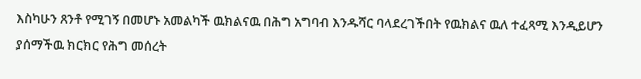እስካሁን ጸንቶ የሚገኝ በመሆኑ አመልካች ዉክልናዉ በሕግ አግባብ እንዱሻር ባላደረገችበት የዉክልና ዉለ ተፈጻሚ እንዲይሆን ያሰማችዉ ክርክር የሕግ መሰረት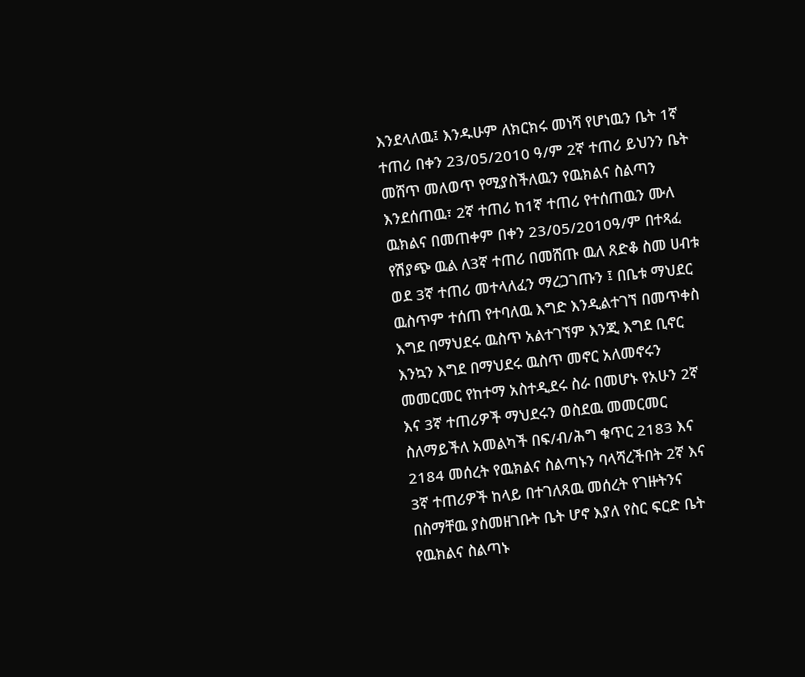እንደላለዉ፤ እንዱሁም ለክርክሩ መነሻ የሆነዉን ቤት 1ኛ ተጠሪ በቀን 23/05/2010 ዓ/ም 2ኛ ተጠሪ ይህንን ቤት መሸጥ መለወጥ የሚያስችለዉን የዉክልና ስልጣን እንደሰጠዉ፣ 2ኛ ተጠሪ ከ1ኛ ተጠሪ የተሰጠዉን ሙለ ዉክልና በመጠቀም በቀን 23/05/2010ዓ/ም በተጻፈ የሽያጭ ዉል ለ3ኛ ተጠሪ በመሸጡ ዉለ ጸድቆ ስመ ሀብቱ ወደ 3ኛ ተጠሪ መተላለፈን ማረጋገጡን ፤ በቤቱ ማህደር ዉስጥም ተሰጠ የተባለዉ እግድ እንዲልተገኘ በመጥቀስ እግደ በማህደሩ ዉስጥ አልተገኘም እንጂ እግደ ቢኖር እንኳን እግደ በማህደሩ ዉስጥ መኖር አለመኖሩን መመርመር የከተማ አስተዲደሩ ስራ በመሆኑ የአሁን 2ኛ እና 3ኛ ተጠሪዎች ማህደሩን ወስደዉ መመርመር ስለማይችለ አመልካች በፍ/ብ/ሕግ ቁጥር 2183 እና 2184 መሰረት የዉክልና ስልጣኑን ባላሻረችበት 2ኛ እና 3ኛ ተጠሪዎች ከላይ በተገለጸዉ መሰረት የገዙትንና በስማቸዉ ያስመዘገቡት ቤት ሆኖ እያለ የስር ፍርድ ቤት የዉክልና ስልጣኑ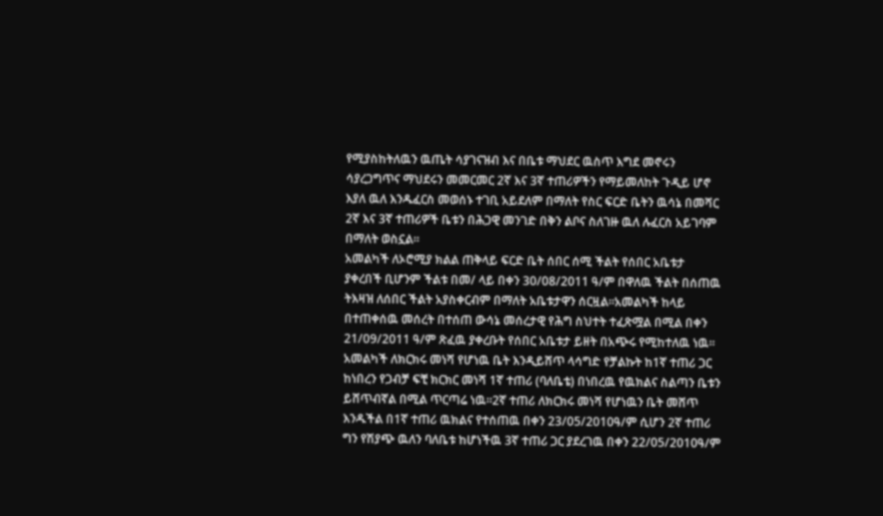የሚያስከትለዉን ዉጤት ሳያገናዝብ እና በቤቱ ማህደር ዉስጥ እግደ መኖሩን ሳያረጋግጥና ማህደሩን መመርመር 2ኛ እና 3ኛ ተጠሪዎችን የማይመለከት ጉዲይ ሆኖ እያለ ዉለ እንዱፈርስ መወሰኑ ተገቢ አይደለም በማለት የስር ፍርድ ቤትን ዉሳኔ በመሻር 2ኛ እና 3ኛ ተጠሪዎች ቤቱን በሕጋዊ መንገድ በቅን ልቦና ስለገዙ ዉለ ሉፈርስ አይገባም በማለት ወስኗል።
አመልካች ለኦሮሚያ ክልል ጠቅላይ ፍርድ ቤት ሰበር ሰሚ ችልት የሰበር አቤቱታ ያቀረበች ቢሆንም ችልቱ በመ/ ላይ በቀን 30/08/2011 ዓ/ም በዋለዉ ችልት በሰጠዉ ትእዛዝ ለሰበር ችልት አያስቀርብም በማለት አቤቱታዋን ሰርዟል።አመልካች ከላይ በተጠቀሰዉ መሰረት በተሰጠ ውሳኔ መሰረታዊ የሕግ ስህተት ተፈጽሟል በሚል በቀን 21/09/2011 ዓ/ም ጽፈዉ ያቀረቡት የሰበር አቤቱታ ይዘት በአጭሩ የሚከተለዉ ነዉ።
አመልካች ለክርክሩ መነሻ የሆነዉ ቤት እንዲይሸጥ ላሳግድ የቻልኩት ከ1ኛ ተጠሪ ጋር ከነበረን የጋብቻ ፍቺ ክርክር መነሻ 1ኛ ተጠሪ (ባለቤቴ) በነበረዉ የዉክልና ስልጣን ቤቱን ይሸጥብኛል በሚል ጥርጣሬ ነዉ።2ኛ ተጠሪ ለክርክሩ መነሻ የሆነዉን ቤት መሸጥ እንዱችል በ1ኛ ተጠሪ ዉክልና የተሰጠዉ በቀን 23/05/2010ዓ/ም ሲሆን 2ኛ ተጠሪ ግን የሽያጭ ዉለን ባለቤቱ ከሆነችዉ 3ኛ ተጠሪ ጋር ያደረገዉ በቀን 22/05/2010ዓ/ም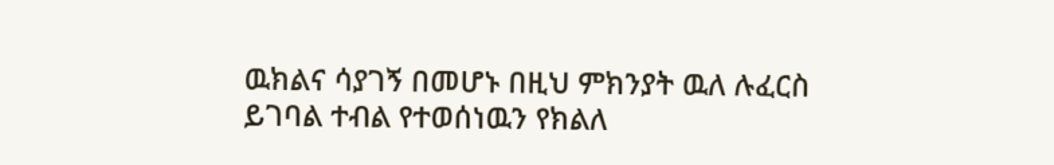ዉክልና ሳያገኝ በመሆኑ በዚህ ምክንያት ዉለ ሉፈርስ ይገባል ተብል የተወሰነዉን የክልለ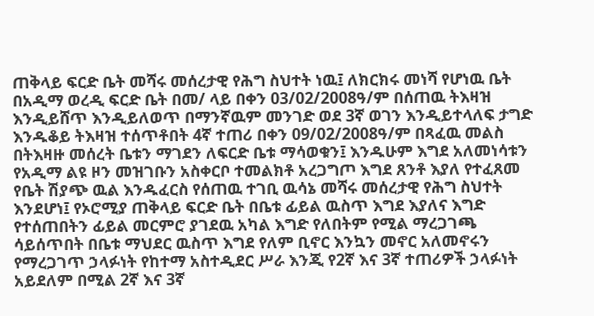ጠቅላይ ፍርድ ቤት መሻሩ መሰረታዊ የሕግ ስህተት ነዉ፤ ለክርክሩ መነሻ የሆነዉ ቤት በአዲማ ወረዲ ፍርድ ቤት በመ/ ላይ በቀን 03/02/2008ዓ/ም በሰጠዉ ትእዛዝ እንዲይሸጥ እንዲይለወጥ በማንኛዉም መንገድ ወደ 3ኛ ወገን እንዲይተላለፍ ታግድ እንዱቆይ ትእዛዝ ተሰጥቶበት 4ኛ ተጠሪ በቀን 09/02/2008ዓ/ም በጻፈዉ መልስ በትእዛዙ መሰረት ቤቱን ማገደን ለፍርድ ቤቱ ማሳወቁን፤ እንዱሁም እግደ አለመነሳቱን የአዲማ ልዩ ዞን መዝገቡን አስቀርቦ ተመልክቶ አረጋግጦ እግደ ጸንቶ እያለ የተፈጸመ የቤት ሽያጭ ዉል እንዱፈርስ የሰጠዉ ተገቢ ዉሳኔ መሻሩ መሰረታዊ የሕግ ስህተት እንደሆነ፤ የኦሮሚያ ጠቅላይ ፍርድ ቤት በቤቱ ፊይል ዉስጥ እግደ እያለና እግድ የተሰጠበትን ፊይል መርምሮ ያገደዉ አካል እግድ የለበትም የሚል ማረጋገጫ ሳይሰጥበት በቤቱ ማህደር ዉስጥ እግደ የለም ቢኖር እንኳን መኖር አለመኖሩን የማረጋገጥ ኃላፉነት የከተማ አስተዲደር ሥራ እንጂ የ2ኛ እና 3ኛ ተጠሪዎች ኃላፉነት አይደለም በሚል 2ኛ እና 3ኛ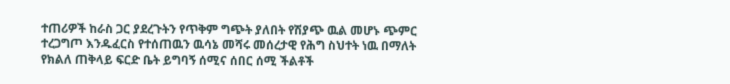ተጠሪዎች ከራስ ጋር ያደረጉትን የጥቅም ግጭት ያለበት የሽያጭ ዉል መሆኑ ጭምር ተረጋግጦ እንዱፈርስ የተሰጠዉን ዉሳኔ መሻሩ መሰረታዊ የሕግ ስህተት ነዉ በማለት የክልለ ጠቅላይ ፍርድ ቤት ይግባኝ ሰሚና ሰበር ሰሚ ችልቶች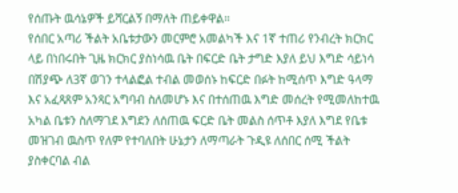የሰጡት ዉሳኔዎች ይሻርልኝ በማለት ጠይቀዋል።
የሰበር አጣሪ ችልት አቤቱታውን መርምሮ አመልካች እና 1ኛ ተጠሪ የንብረት ክርክር ላይ በነበሩበት ጊዜ ክርክር ያስነሳዉ ቤት በፍርድ ቤት ታግድ እያለ ይህ እግድ ሳይነሳ በሽያጭ ለ3ኛ ወገን ተላልፎል ተብል መወሰኑ ከፍርድ በፉት ከሚሰጥ እግድ ዓላማ እና አፈጻጸም አንጻር አግባብ ስለመሆኑ እና በተሰጠዉ እግድ መሰረት የሚመለከተዉ አካል ቤቱን ስለማገደ እግደን ለሰጠዉ ፍርድ ቤት መልስ ሰጥቶ እያለ እግደ የቤቱ መዝገብ ዉስጥ የለም የተባለበት ሁኔታን ለማጣራት ጉዲዩ ለሰበር ሰሚ ችልት ያስቀርባል ብል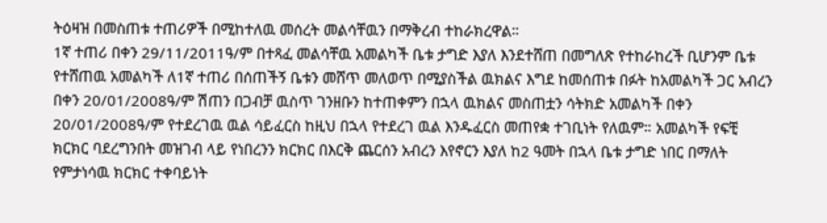ትዕዛዝ በመስጠቱ ተጠሪዎች በሚከተለዉ መሰረት መልሳቸዉን በማቅረብ ተከራክረዋል።
1ኛ ተጠሪ በቀን 29/11/2011ዓ/ም በተጻፈ መልሳቸዉ አመልካች ቤቱ ታግድ እያለ እንደተሸጠ በመግለጽ የተከራከረች ቢሆንም ቤቱ የተሸጠዉ አመልካች ለ1ኛ ተጠሪ በሰጠችኝ ቤቱን መሸጥ መለወጥ በሚያስችል ዉክልና እግደ ከመሰጠቱ በፉት ከአመልካች ጋር አብረን በቀን 20/01/2008ዓ/ም ሽጠን በጋብቻ ዉስጥ ገንዘቡን ከተጠቀምን በኋላ ዉክልና መስጠቷን ሳትክድ አመልካች በቀን 20/01/2008ዓ/ም የተደረገዉ ዉል ሳይፈርስ ከዚህ በኋላ የተደረገ ዉል እንዱፈርስ መጠየቋ ተገቢነት የለዉም። አመልካች የፍቺ ክርክር ባደረግንበት መዝገብ ላይ የነበረንን ክርክር በእርቅ ጨርሰን አብረን እየኖርን እያለ ከ2 ዓመት በኋላ ቤቱ ታግድ ነበር በማለት የምታነሳዉ ክርክር ተቀባይነት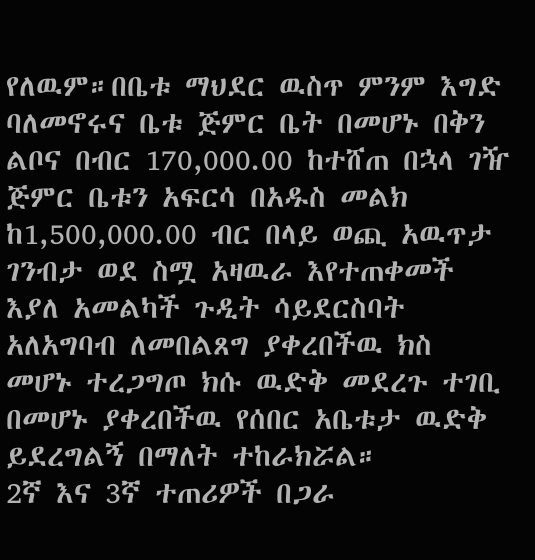የለዉም።በቤቱ ማህደር ዉስጥ ምንም እግድ ባለመኖሩና ቤቱ ጅምር ቤት በመሆኑ በቅን ልቦና በብር 170,000.00 ከተሸጠ በኋላ ገዥ ጅምር ቤቱን አፍርሳ በአዱስ መልክ ከ1,500,000.00 ብር በላይ ወጪ አዉጥታ ገንብታ ወደ ስሟ አዛዉራ እየተጠቀመች እያለ አመልካች ጉዲት ሳይደርስባት አለአግባብ ለመበልጸግ ያቀረበችዉ ክስ መሆኑ ተረጋግጦ ክሱ ዉድቅ መደረጉ ተገቢ በመሆኑ ያቀረበችዉ የሰበር አቤቱታ ዉድቅ ይደረግልኝ በማለት ተከራክሯል።
2ኛ እና 3ኛ ተጠሪዎች በጋራ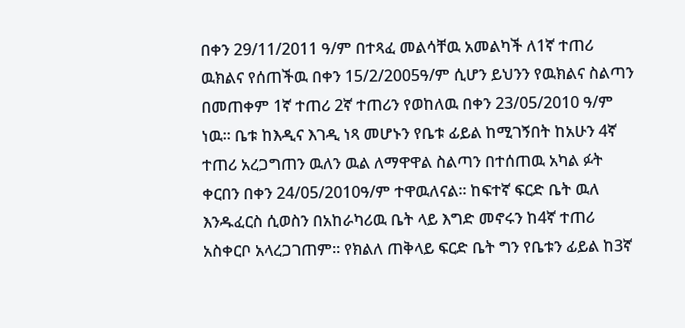በቀን 29/11/2011 ዓ/ም በተጻፈ መልሳቸዉ አመልካች ለ1ኛ ተጠሪ ዉክልና የሰጠችዉ በቀን 15/2/2005ዓ/ም ሲሆን ይህንን የዉክልና ስልጣን በመጠቀም 1ኛ ተጠሪ 2ኛ ተጠሪን የወከለዉ በቀን 23/05/2010 ዓ/ም ነዉ። ቤቱ ከእዲና እገዲ ነጻ መሆኑን የቤቱ ፊይል ከሚገኝበት ከአሁን 4ኛ ተጠሪ አረጋግጠን ዉለን ዉል ለማዋዋል ስልጣን በተሰጠዉ አካል ፉት ቀርበን በቀን 24/05/2010ዓ/ም ተዋዉለናል። ከፍተኛ ፍርድ ቤት ዉለ እንዱፈርስ ሲወስን በአከራካሪዉ ቤት ላይ እግድ መኖሩን ከ4ኛ ተጠሪ አስቀርቦ አላረጋገጠም። የክልለ ጠቅላይ ፍርድ ቤት ግን የቤቱን ፊይል ከ3ኛ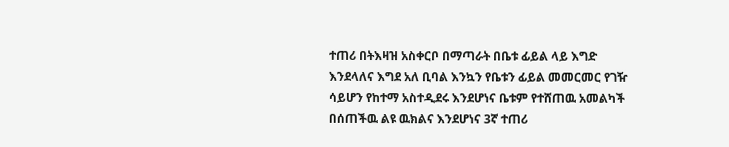ተጠሪ በትእዛዝ አስቀርቦ በማጣራት በቤቱ ፊይል ላይ እግድ እንደላለና እግደ አለ ቢባል እንኳን የቤቱን ፊይል መመርመር የገዥ ሳይሆን የከተማ አስተዲደሩ እንደሆነና ቤቱም የተሸጠዉ አመልካች በሰጠችዉ ልዩ ዉክልና እንደሆነና 3ኛ ተጠሪ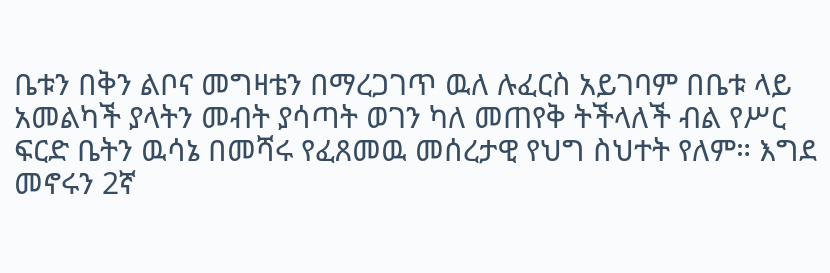ቤቱን በቅን ልቦና መግዛቴን በማረጋገጥ ዉለ ሉፈርስ አይገባም በቤቱ ላይ አመልካች ያላትን መብት ያሳጣት ወገን ካለ መጠየቅ ትችላለች ብል የሥር ፍርድ ቤትን ዉሳኔ በመሻሩ የፈጸመዉ መሰረታዊ የህግ ስህተት የለም። እግደ መኖሩን 2ኛ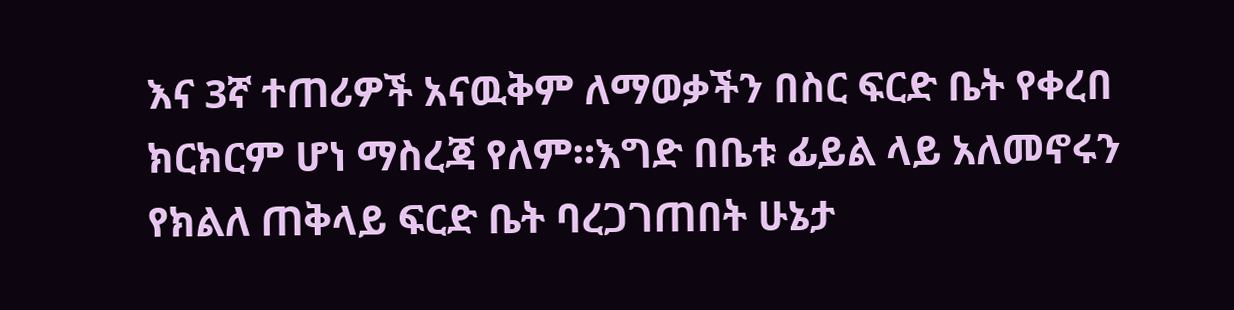እና 3ኛ ተጠሪዎች አናዉቅም ለማወቃችን በስር ፍርድ ቤት የቀረበ ክርክርም ሆነ ማስረጃ የለም።እግድ በቤቱ ፊይል ላይ አለመኖሩን የክልለ ጠቅላይ ፍርድ ቤት ባረጋገጠበት ሁኔታ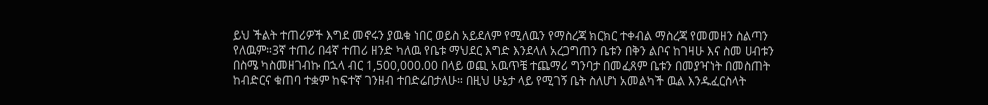ይህ ችልት ተጠሪዎች እግደ መኖሩን ያዉቁ ነበር ወይስ አይደለም የሚለዉን የማስረጃ ክርክር ተቀብል ማስረጃ የመመዘን ስልጣን የለዉም።3ኛ ተጠሪ በ4ኛ ተጠሪ ዘንድ ካለዉ የቤቱ ማህደር እግድ እንደላለ አረጋግጠን ቤቱን በቅን ልቦና ከገዛሁ እና ስመ ሀብቱን በስሜ ካስመዘገብኩ በኋላ ብር 1,500,000.00 በላይ ወጪ አዉጥቼ ተጨማሪ ግንባታ በመፈጸም ቤቱን በመያዣነት በመስጠት ከብድርና ቁጠባ ተቋም ከፍተኛ ገንዘብ ተበድሬበታለሁ። በዚህ ሁኔታ ላይ የሚገኝ ቤት ስለሆነ አመልካች ዉል እንዱፈርስላት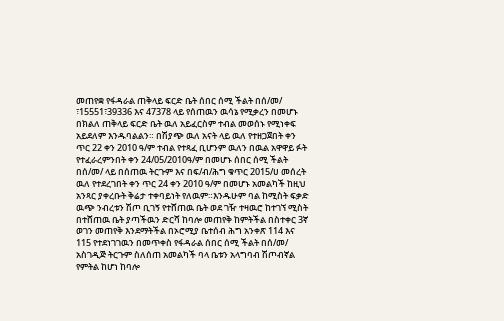መጠየቋ የፋዳራል ጠቅላይ ፍርድ ቤት ሰበር ሰሚ ችልት በሰ/መ/ ፣15551፣39336 እና 47378 ላይ የሰጠዉን ዉሳኔ የሚቃረን በመሆኑ በክልለ ጠቅላይ ፍርድ ቤት ዉለ አይፈርስም ተብል መወሰኑ የሚነቀፍ አይደለም እንዱባልልን። በሽያጭ ዉለ አናት ላይ ዉለ የተዘጋጀበት ቀን ጥር 22 ቀን 2010 ዓ/ም ተብል የተጻፈ ቢሆንም ዉለን በዉል አዋዋይ ፉት የተፈራረምንበት ቀን 24/05/2010ዓ/ም በመሆኑ ሰበር ሰሚ ችልት በሰ/መ/ ላይ በሰጠዉ ትርጉም እና በፍ/ብ/ሕግ ቁጥር 2015/ሀ መሰረት ዉለ የተደረገበት ቀን ጥር 24 ቀን 2010 ዓ/ም በመሆኑ አመልካች ከዚህ አንጻር ያቀረቡት ቅሬታ ተቀባይነት የለዉም።እንዱሁም ባል ከሚስት ፍቃድ ዉጭ ንብረቱን ሽጦ ቢገኝ የተሸጠዉ ቤት ወደ ገዥ ተዛዉሮ ከተገኘ ሚስት በተሸጠዉ ቤት ያጣችዉን ድርሻ ከባሎ መጠየቅ ከምትችል በስተቀር 3ኛ ወገን መጠየቅ እንደማትችል በኦሮሚያ ቤተሰብ ሕግ አንቀጽ 114 እና 115 የተደነገገዉን በመጥቀስ የፋዳራል ሰበር ሰሚ ችልት በሰ/መ/ አስገዲጅ ትርጉም ስለሰጠ አመልካች ባላ ቤቱን አላግባብ ሽጦብኛል የምትል ከሆነ ከባሎ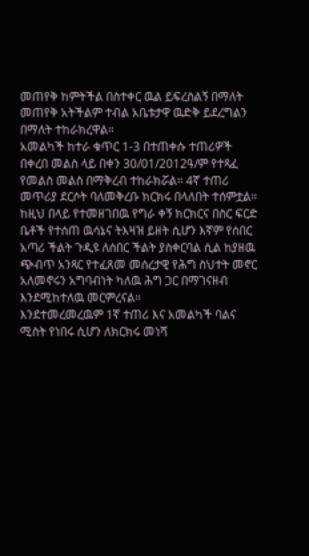መጠየቅ ከምትችል በስተቀር ዉል ይፍረስልኝ በማለት መጠየቅ አትችልም ተብል አቤቱታዋ ዉድቅ ይደረግልን በማለት ተከራክረዋል።
አመልካች ከተራ ቁጥር 1-3 በተጠቀሱ ተጠሪዎች በቀረበ መልስ ላይ በቀን 30/01/2012ዓ/ም የተጻፈ የመልስ መልስ በማቅረብ ተከራክሯል። 4ኛ ተጠሪ መጥሪያ ደርሶት ባለመቅረቡ ክርክሩ በላለበት ተሰምቷል።
ከዚህ በላይ የተመዘገበዉ የግራ ቀኝ ክርክርና በስር ፍርድ ቤቶች የተሰጠ ዉሳኔና ትእዛዝ ይዘት ሲሆን እኛም የሰበር አጣሪ ችልት ጉዲዩ ለሰበር ችልት ያስቀርባል ሲል ከያዘዉ ጭብጥ አንጻር የተፈጸመ መሰረታዊ የሕግ ስህተት መኖር አለመኖሩን አግባብነት ካለዉ ሕግ ጋር በማገናዘብ እንደሚከተለዉ መርምረናል።
እንደተመረመረዉም 1ኛ ተጠሪ እና አመልካች ባልና ሚስት የነበሩ ሲሆን ለክርክሩ መነሻ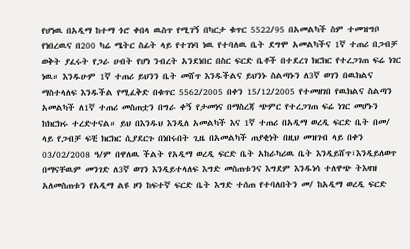የሆነዉ በአዲማ ከተማ ጎሮ ቀበላ ዉስጥ የሚገኝ በካርታ ቁጥር 5522/95 በአመልካች ስም ተመዝግቦ የነበረዉና በ200 ካሬ ሜትር ስፊት ላይ የተገነባ ነዉ የተባለዉ ቤት ደግሞ አመልካችና 1ኛ ተጠሪ በጋብቻ ወቅት ያፈሩት የጋራ ሀብት የሆነ ንብረት አንደነበር በስር ፍርድ ቤቶች በተደረገ ክርክር የተረጋገጠ ፍሬ ነገር ነዉ። እንዱሁም 1ኛ ተጠሪ ይህንን ቤት መሸጥ እንዱችልና ይህንኑ ስልጣኑን ለ3ኛ ወገን በዉክልና ማስተላለፍ እንዱችል የሚፈቅድ በቁጥር 5562/2005 በቀን 15/12/2005 የተመዘገበ የዉክልና ስልጣን አመልካች ለ1ኛ ተጠሪ መስጠቷን በግራ ቀኝ የታመነና በማስረጃ ጭምር የተረጋገጠ ፍሬ ነገር መሆኑን ከክርክሩ ተረድተናል። ይህ በእንዱህ እንዲለ አመልካች እና 1ኛ ተጠሪ በአዲማ ወረዲ ፍርድ ቤት በመ/ ላይ የጋብቻ ፍቺ ክርክር ሲያደርጉ በነበሩበት ጊዜ በአመልካች ጠያቂነት በዚህ መዝገብ ላይ በቀን 03/02/2008 ዓ/ም በዋለዉ ችልት የአዲማ ወረዲ ፍርድ ቤት አከራካሪዉ ቤት እንዲይሸጥ፣እንዲይለወጥ በማናቸዉም መንገድ ለ3ኛ ወገን እንዲይተላለፍ እግድ መስጠቱንና እግደም እንዱነሳ ተለዋጭ ትእዛዝ አለመስጠቱን የአዲማ ልዩ ዞን ከፍተኛ ፍርድ ቤት እግድ ተሰጠ የተባለበትን መ/ ከአዲማ ወረዲ ፍርድ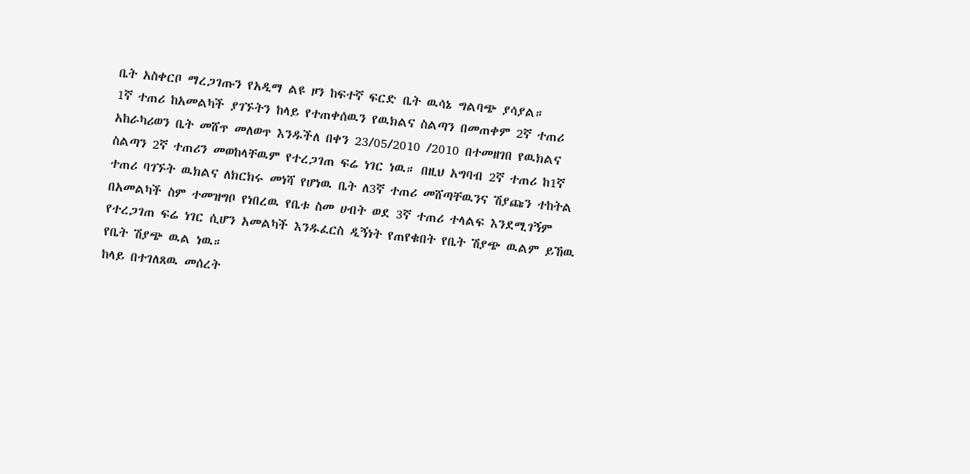ቤት አስቀርቦ ማረጋገጡን የአዲማ ልዩ ዞን ከፍተኛ ፍርድ ቤት ዉሳኔ ግልባጭ ያሳያል።
1ኛ ተጠሪ ከአመልካች ያገኙትን ከላይ የተጠቀሰዉን የዉክልና ስልጣን በመጠቀም 2ኛ ተጠሪ አከራካሪወን ቤት መሸጥ መለወጥ እንዱችለ በቀን 23/05/2010 /2010 በተመዘገበ የዉክልና ስልጣን 2ኛ ተጠሪን መወከላቸዉም የተረጋገጠ ፍሬ ነገር ነዉ። በዚህ አግባብ 2ኛ ተጠሪ ከ1ኛ ተጠሪ ባገኙት ዉክልና ለክርክሩ መነሻ የሆነዉ ቤት ለ3ኛ ተጠሪ መሸጣቸዉንና ሽያጩን ተከትል በአመልካች ስም ተመዝግቦ የነበረዉ የቤቱ ስመ ሀብት ወደ 3ኛ ተጠሪ ተላልፍ እንደሚገኝም የተረጋገጠ ፍሬ ነገር ሲሆን አመልካች እንዱፈርስ ዲኝነት የጠየቁበት የቤት ሽያጭ ዉልም ይኸዉ የቤት ሽያጭ ዉል ነዉ።
ከላይ በተገለጸዉ መሰረት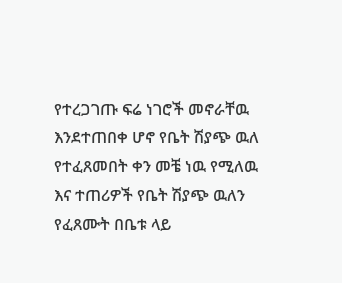የተረጋገጡ ፍሬ ነገሮች መኖራቸዉ እንደተጠበቀ ሆኖ የቤት ሽያጭ ዉለ የተፈጸመበት ቀን መቼ ነዉ የሚለዉ እና ተጠሪዎች የቤት ሽያጭ ዉለን የፈጸሙት በቤቱ ላይ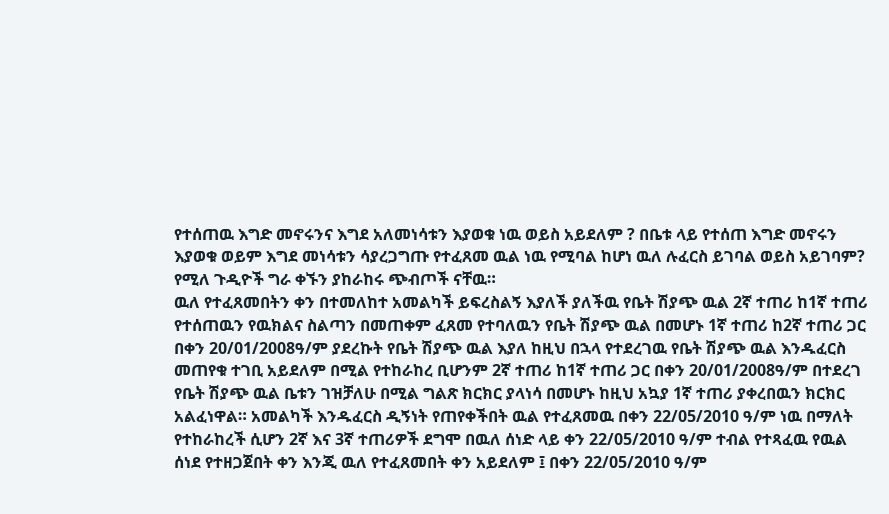የተሰጠዉ እግድ መኖሩንና እግደ አለመነሳቱን እያወቁ ነዉ ወይስ አይደለም ? በቤቱ ላይ የተሰጠ እግድ መኖሩን እያወቁ ወይም እግደ መነሳቱን ሳያረጋግጡ የተፈጸመ ዉል ነዉ የሚባል ከሆነ ዉለ ሉፈርስ ይገባል ወይስ አይገባም? የሚለ ጉዲዮች ግራ ቀኙን ያከራከሩ ጭብጦች ናቸዉ።
ዉለ የተፈጸመበትን ቀን በተመለከተ አመልካች ይፍረስልኝ እያለች ያለችዉ የቤት ሽያጭ ዉል 2ኛ ተጠሪ ከ1ኛ ተጠሪ የተሰጠዉን የዉክልና ስልጣን በመጠቀም ፈጸመ የተባለዉን የቤት ሽያጭ ዉል በመሆኑ 1ኛ ተጠሪ ከ2ኛ ተጠሪ ጋር በቀን 20/01/2008ዓ/ም ያደረኩት የቤት ሽያጭ ዉል እያለ ከዚህ በኋላ የተደረገዉ የቤት ሽያጭ ዉል እንዱፈርስ መጠየቁ ተገቢ አይደለም በሚል የተከራከረ ቢሆንም 2ኛ ተጠሪ ከ1ኛ ተጠሪ ጋር በቀን 20/01/2008ዓ/ም በተደረገ የቤት ሽያጭ ዉል ቤቱን ገዝቻለሁ በሚል ግልጽ ክርክር ያላነሳ በመሆኑ ከዚህ አኳያ 1ኛ ተጠሪ ያቀረበዉን ክርክር አልፈነዋል። አመልካች እንዱፈርስ ዲኝነት የጠየቀችበት ዉል የተፈጸመዉ በቀን 22/05/2010 ዓ/ም ነዉ በማለት የተከራከረች ሲሆን 2ኛ እና 3ኛ ተጠሪዎች ደግሞ በዉለ ሰነድ ላይ ቀን 22/05/2010 ዓ/ም ተብል የተጻፈዉ የዉል ሰነደ የተዘጋጀበት ቀን እንጂ ዉለ የተፈጸመበት ቀን አይደለም ፤ በቀን 22/05/2010 ዓ/ም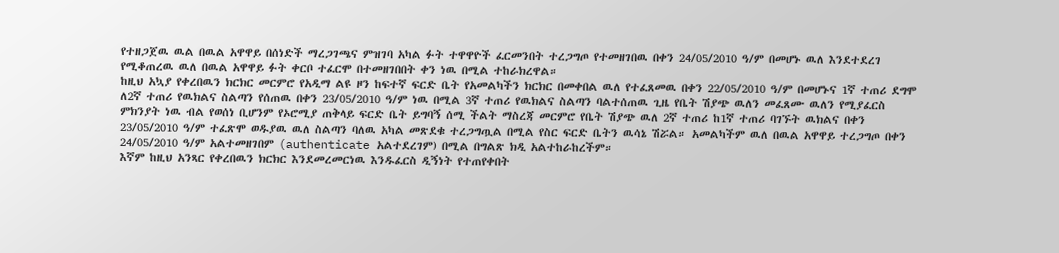የተዘጋጀዉ ዉል በዉል አዋዋይ በሰነድች ማረጋገጫና ምዝገባ አካል ፉት ተዋዋዮች ፈርመንበት ተረጋግጦ የተመዘገበዉ በቀን 24/05/2010 ዓ/ም በመሆኑ ዉለ እንደተደረገ የሚቆጠረዉ ዉለ በዉል አዋዋይ ፉት ቀርቦ ተፈርሞ በተመዘገበበት ቀን ነዉ በሚል ተከራክረዋል።
ከዚህ አኳያ የቀረበዉን ክርክር መርምሮ የአዲማ ልዩ ዞን ከፍተኛ ፍርድ ቤት የአመልካችን ክርክር በመቀበል ዉለ የተፈጸመዉ በቀን 22/05/2010 ዓ/ም በመሆኑና 1ኛ ተጠሪ ደግሞ ለ2ኛ ተጠሪ የዉክልና ስልጣን የሰጠዉ በቀን 23/05/2010 ዓ/ም ነዉ በሚል 3ኛ ተጠሪ የዉክልና ስልጣን ባልተሰጠዉ ጊዜ የቤት ሽያጭ ዉለን መፈጸሙ ዉለን የሚያፈርስ ምክንያት ነዉ ብል የወሰነ ቢሆንም የኦሮሚያ ጠቅላይ ፍርድ ቤት ይግባኝ ሰሚ ችልት ማስረጃ መርምሮ የቤት ሽያጭ ዉለ 2ኛ ተጠሪ ከ1ኛ ተጠሪ ባገኙት ዉክልና በቀን 23/05/2010 ዓ/ም ተፈጽሞ ወዱያዉ ዉለ ስልጣን ባለዉ አካል መጽደቁ ተረጋግጧል በሚል የስር ፍርድ ቤትን ዉሳኔ ሽሯል። አመልካችም ዉለ በዉል አዋዋይ ተረጋግጦ በቀን 24/05/2010 ዓ/ም አልተመዘገበም (authenticate አልተደረገም) በሚል በግልጽ ክዲ አልተከራከረችም።
እኛም ከዚህ አንጻር የቀረበዉን ክርክር እንደመረመርነዉ እንዱፈርስ ዲኝነት የተጠየቀበት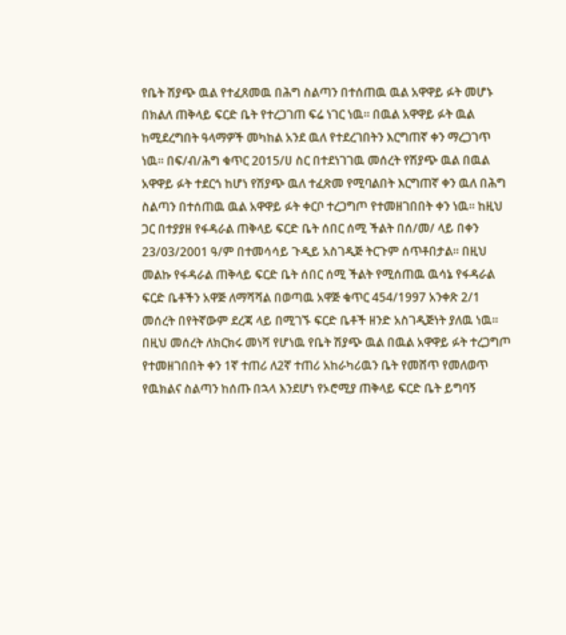የቤት ሽያጭ ዉል የተፈጸመዉ በሕግ ስልጣን በተሰጠዉ ዉል አዋዋይ ፉት መሆኑ በክልለ ጠቅላይ ፍርድ ቤት የተረጋገጠ ፍሬ ነገር ነዉ። በዉል አዋዋይ ፉት ዉል ከሚደረግበት ዓላማዎች መካከል አንደ ዉለ የተደረገበትን እርግጠኛ ቀን ማረጋገጥ ነዉ። በፍ/ብ/ሕግ ቁጥር 2015/ሀ ስር በተደነገገዉ መሰረት የሽያጭ ዉል በዉል አዋዋይ ፉት ተደርጎ ከሆነ የሽያጭ ዉለ ተፈጽመ የሚባልበት እርግጠኛ ቀን ዉለ በሕግ ስልጣን በተሰጠዉ ዉል አዋዋይ ፉት ቀርቦ ተረጋግጦ የተመዘገበበት ቀን ነዉ። ከዚህ ጋር በተያያዘ የፋዳራል ጠቅላይ ፍርድ ቤት ሰበር ሰሚ ችልት በሰ/መ/ ላይ በቀን 23/03/2001 ዓ/ም በተመሳሳይ ጉዲይ አስገዲጅ ትርጉም ሰጥቶበታል። በዚህ መልኩ የፋዳራል ጠቅላይ ፍርድ ቤት ሰበር ሰሚ ችልት የሚሰጠዉ ዉሳኔ የፋዳራል ፍርድ ቤቶችን አዋጅ ለማሻሻል በወጣዉ አዋጅ ቁጥር 454/1997 አንቀጽ 2/1 መሰረት በየትኛውም ደረጃ ላይ በሚገኙ ፍርድ ቤቶች ዘንድ አስገዲጅነት ያለዉ ነዉ። በዚህ መሰረት ለክርክሩ መነሻ የሆነዉ የቤት ሽያጭ ዉል በዉል አዋዋይ ፉት ተረጋግጦ የተመዘገበበት ቀን 1ኛ ተጠሪ ለ2ኛ ተጠሪ አከራካሪዉን ቤት የመሸጥ የመለወጥ የዉክልና ስልጣን ከሰጡ በኋላ እንደሆነ የኦሮሚያ ጠቅላይ ፍርድ ቤት ይግባኝ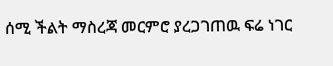ሰሚ ችልት ማስረጃ መርምሮ ያረጋገጠዉ ፍሬ ነገር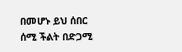በመሆኑ ይህ ሰበር ሰሚ ችልት በድጋሚ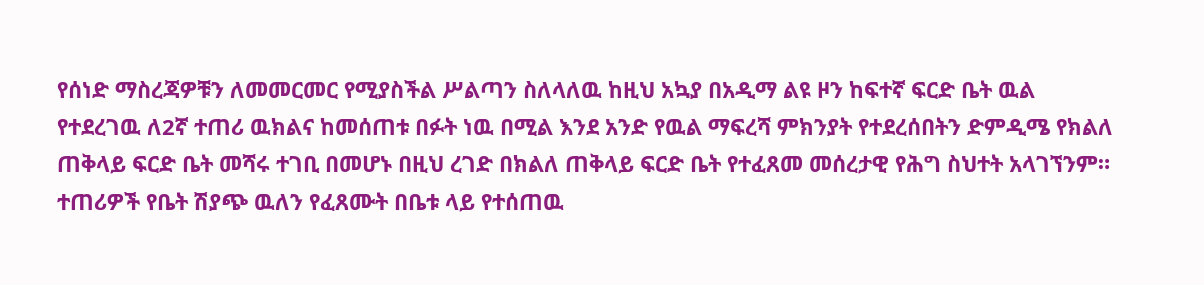የሰነድ ማስረጃዎቹን ለመመርመር የሚያስችል ሥልጣን ስለላለዉ ከዚህ አኳያ በአዲማ ልዩ ዞን ከፍተኛ ፍርድ ቤት ዉል የተደረገዉ ለ2ኛ ተጠሪ ዉክልና ከመሰጠቱ በፉት ነዉ በሚል እንደ አንድ የዉል ማፍረሻ ምክንያት የተደረሰበትን ድምዲሜ የክልለ ጠቅላይ ፍርድ ቤት መሻሩ ተገቢ በመሆኑ በዚህ ረገድ በክልለ ጠቅላይ ፍርድ ቤት የተፈጸመ መሰረታዊ የሕግ ስህተት አላገኘንም።
ተጠሪዎች የቤት ሽያጭ ዉለን የፈጸሙት በቤቱ ላይ የተሰጠዉ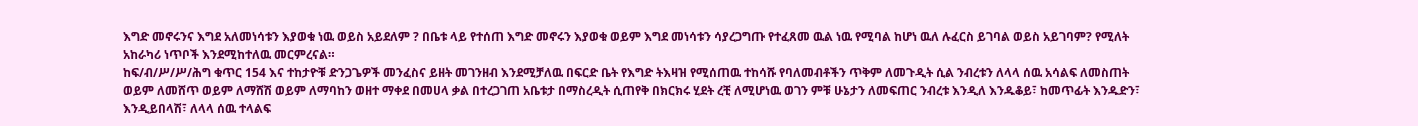እግድ መኖሩንና እግደ አለመነሳቱን እያወቁ ነዉ ወይስ አይደለም ? በቤቱ ላይ የተሰጠ እግድ መኖሩን እያወቁ ወይም እግደ መነሳቱን ሳያረጋግጡ የተፈጸመ ዉል ነዉ የሚባል ከሆነ ዉለ ሉፈርስ ይገባል ወይስ አይገባም? የሚለት አከራካሪ ነጥቦች እንደሚከተለዉ መርምረናል።
ከፍ/ብ/ሥ/ሥ/ሕግ ቁጥር 154 እና ተከታዮቹ ድንጋጌዎች መንፈስና ይዘት መገንዘብ እንደሚቻለዉ በፍርድ ቤት የእግድ ትእዛዝ የሚሰጠዉ ተከሳሹ የባለመብቶችን ጥቅም ለመጉዲት ሲል ንብረቱን ለላላ ሰዉ አሳልፍ ለመስጠት ወይም ለመሸጥ ወይም ለማሸሽ ወይም ለማባከን ወዘተ ማቀደ በመሀላ ቃል በተረጋገጠ አቤቱታ በማስረዲት ሲጠየቅ በክርክሩ ሂደት ረቺ ለሚሆነዉ ወገን ምቹ ሁኔታን ለመፍጠር ንብረቱ እንዲለ እንዱቆይ፣ ከመጥፊት እንዱድን፣ እንዲይበላሽ፣ ለላላ ሰዉ ተላልፍ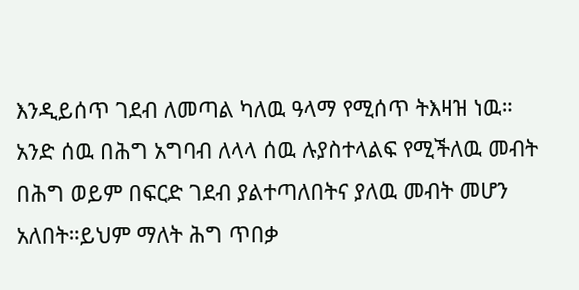እንዲይሰጥ ገደብ ለመጣል ካለዉ ዓላማ የሚሰጥ ትእዛዝ ነዉ። አንድ ሰዉ በሕግ አግባብ ለላላ ሰዉ ሉያስተላልፍ የሚችለዉ መብት በሕግ ወይም በፍርድ ገደብ ያልተጣለበትና ያለዉ መብት መሆን አለበት።ይህም ማለት ሕግ ጥበቃ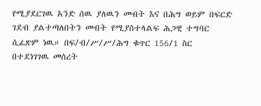የሚያደርገዉ አንድ ሰዉ ያለዉን መብት እና በሕግ ወይም በፍርድ ገደብ ያልተጣለበትን መብት የሚያስተላልፍ ሕጋዊ ተግባር ሲፈጽም ነዉ። በፍ/ብ/ሥ/ሥ/ሕግ ቁጥር 156/1 ስር በተደነገገዉ መሰረት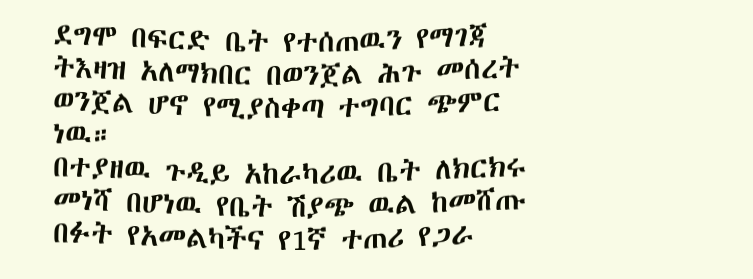ደግሞ በፍርድ ቤት የተሰጠዉን የማገጃ ትእዛዝ አለማክበር በወንጀል ሕጉ መሰረት ወንጀል ሆኖ የሚያስቀጣ ተግባር ጭምር ነዉ።
በተያዘዉ ጉዲይ አከራካሪዉ ቤት ለክርክሩ መነሻ በሆነዉ የቤት ሽያጭ ዉል ከመሸጡ በፉት የአመልካችና የ1ኛ ተጠሪ የጋራ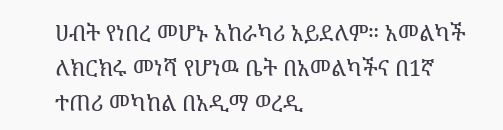ሀብት የነበረ መሆኑ አከራካሪ አይደለም። አመልካች ለክርክሩ መነሻ የሆነዉ ቤት በአመልካችና በ1ኛ ተጠሪ መካከል በአዲማ ወረዲ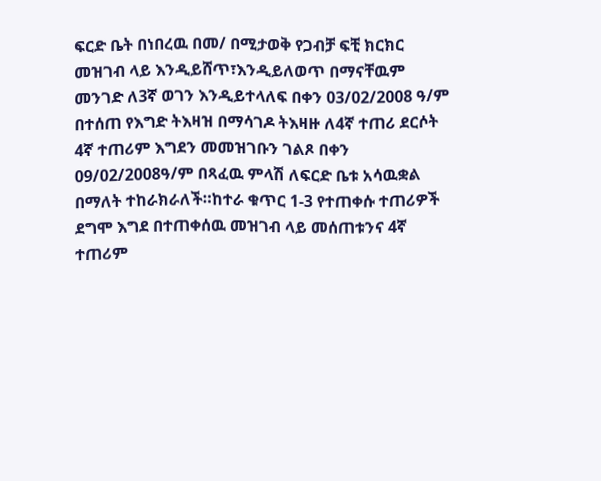ፍርድ ቤት በነበረዉ በመ/ በሚታወቅ የጋብቻ ፍቺ ክርክር መዝገብ ላይ እንዲይሸጥ፣እንዲይለወጥ በማናቸዉም መንገድ ለ3ኛ ወገን እንዲይተላለፍ በቀን 03/02/2008 ዓ/ም በተሰጠ የእግድ ትእዛዝ በማሳገዶ ትእዛዙ ለ4ኛ ተጠሪ ደርሶት 4ኛ ተጠሪም እግደን መመዝገቡን ገልጾ በቀን 09/02/2008ዓ/ም በጻፈዉ ምላሽ ለፍርድ ቤቱ አሳዉቋል በማለት ተከራክራለች።ከተራ ቁጥር 1-3 የተጠቀሱ ተጠሪዎች ደግሞ እግደ በተጠቀሰዉ መዝገብ ላይ መሰጠቱንና 4ኛ ተጠሪም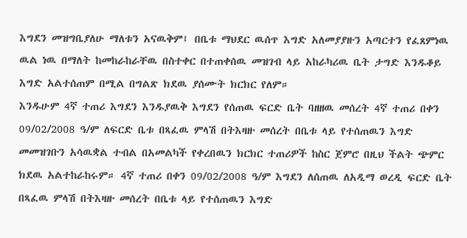እግደን መዝግቤያለሁ ማለቱን አናዉቅም፤ በቤቱ ማህደር ዉሰጥ እግድ አለመያያዙን አጣርተን የፈጸምነዉ ዉል ነዉ በማለት ከመከራከራቸዉ በስተቀር በተጠቀሰዉ መዝገብ ላይ አከራካሪዉ ቤት ታግድ እንዱቆይ እግድ አልተሰጠም በሚል በግልጽ ክደዉ ያሰሙት ክርክር የለም።
እንዱሁም 4ኛ ተጠሪ እግደን እንዱያዉቅ እግደን የሰጠዉ ፍርድ ቤት ባዘዘዉ መሰረት 4ኛ ተጠሪ በቀን 09/02/2008 ዓ/ም ለፍርድ ቤቱ በጻፈዉ ምላሽ በትእዛዙ መሰረት በቤቱ ላይ የተሰጠዉን እግድ መመዝገቡን አሳዉቋል ተብል በአመልካች የቀረበዉን ክርክር ተጠሪዎች ከስር ጀምሮ በዚህ ችልት ጭምር ክደዉ አልተከራከሩም። 4ኛ ተጠሪ በቀን 09/02/2008 ዓ/ም እግደን ለሰጠዉ ለአዲማ ወረዲ ፍርድ ቤት በጻፈዉ ምላሽ በትእዛዙ መሰረት በቤቱ ላይ የተሰጠዉን እግድ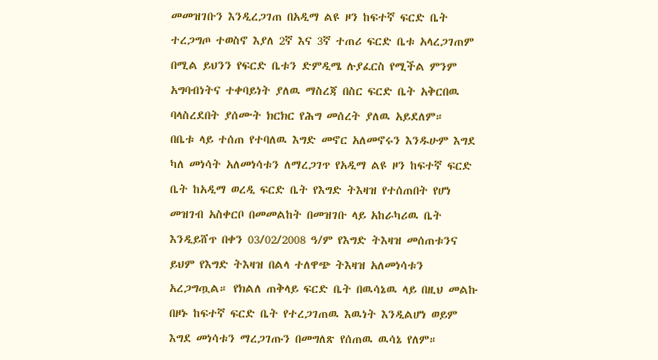መመዝገቡን እንዲረጋገጠ በአዲማ ልዩ ዞን ከፍተኛ ፍርድ ቤት ተረጋግጦ ተወስኖ እያለ 2ኛ እና 3ኛ ተጠሪ ፍርድ ቤቱ አላረጋገጠም በሚል ይህንን የፍርድ ቤቱን ድምዲሜ ሉያፈርስ የሚችል ምንም አግባብነትና ተቀባይነት ያለዉ ማስረጃ በስር ፍርድ ቤት አቅርበዉ ባላስረደበት ያሰሙት ክርክር የሕግ መሰረት ያለዉ አይደለም።
በቤቱ ላይ ተሰጠ የተባለዉ እግድ መኖር አለመኖሩን እንዱሁም እግደ ካለ መነሳት አለመነሳቱን ለማረጋገጥ የአዲማ ልዩ ዞን ከፍተኛ ፍርድ ቤት ከአዲማ ወረዲ ፍርድ ቤት የእግድ ትእዛዝ የተሰጠበት የሆነ መዝገብ አስቀርቦ በመመልከት በመዝገቡ ላይ አከራካሪዉ ቤት እንዲይሸጥ በቀን 03/02/2008 ዓ/ም የእግድ ትእዛዝ መሰጠቱንና ይህም የእግድ ትእዛዝ በልላ ተለዋጭ ትእዛዝ አለመነሳቱን አረጋግጧል። የክልለ ጠቅላይ ፍርድ ቤት በዉሳኔዉ ላይ በዚህ መልኩ በዞኑ ከፍተኛ ፍርድ ቤት የተረጋገጠዉ እዉነት እንዲልሆነ ወይም እግደ መነሳቱን ማረጋገጡን በመግለጽ የሰጠዉ ዉሳኔ የለም።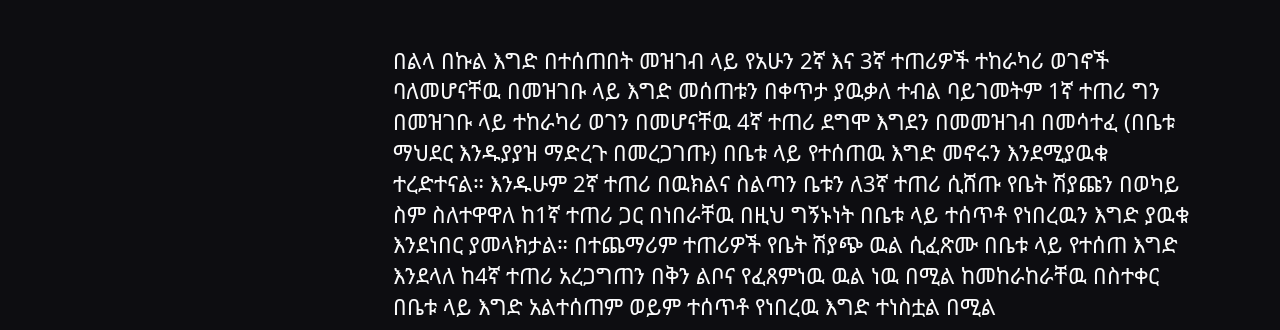በልላ በኩል እግድ በተሰጠበት መዝገብ ላይ የአሁን 2ኛ እና 3ኛ ተጠሪዎች ተከራካሪ ወገኖች ባለመሆናቸዉ በመዝገቡ ላይ እግድ መሰጠቱን በቀጥታ ያዉቃለ ተብል ባይገመትም 1ኛ ተጠሪ ግን በመዝገቡ ላይ ተከራካሪ ወገን በመሆናቸዉ 4ኛ ተጠሪ ደግሞ እግደን በመመዝገብ በመሳተፈ (በቤቱ ማህደር እንዱያያዝ ማድረጉ በመረጋገጡ) በቤቱ ላይ የተሰጠዉ እግድ መኖሩን እንደሚያዉቁ ተረድተናል። እንዱሁም 2ኛ ተጠሪ በዉክልና ስልጣን ቤቱን ለ3ኛ ተጠሪ ሲሸጡ የቤት ሽያጩን በወካይ ስም ስለተዋዋለ ከ1ኛ ተጠሪ ጋር በነበራቸዉ በዚህ ግኝኑነት በቤቱ ላይ ተሰጥቶ የነበረዉን እግድ ያዉቁ እንደነበር ያመላክታል። በተጨማሪም ተጠሪዎች የቤት ሽያጭ ዉል ሲፈጽሙ በቤቱ ላይ የተሰጠ እግድ እንደላለ ከ4ኛ ተጠሪ አረጋግጠን በቅን ልቦና የፈጸምነዉ ዉል ነዉ በሚል ከመከራከራቸዉ በስተቀር በቤቱ ላይ እግድ አልተሰጠም ወይም ተሰጥቶ የነበረዉ እግድ ተነስቷል በሚል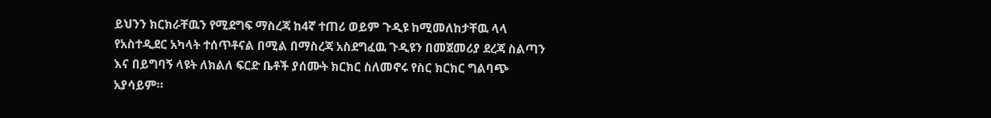ይህንን ክርክራቸዉን የሚደግፍ ማስረጃ ከ4ኛ ተጠሪ ወይም ጉዲዩ ከሚመለከታቸዉ ላላ የአስተዲደር አካላት ተሰጥቶናል በሚል በማስረጃ አስደግፈዉ ጉዲዩን በመጀመሪያ ደረጃ ስልጣን እና በይግባኝ ላዩት ለክልለ ፍርድ ቤቶች ያሰሙት ክርክር ስለመኖሩ የስር ክርክር ግልባጭ አያሳይም።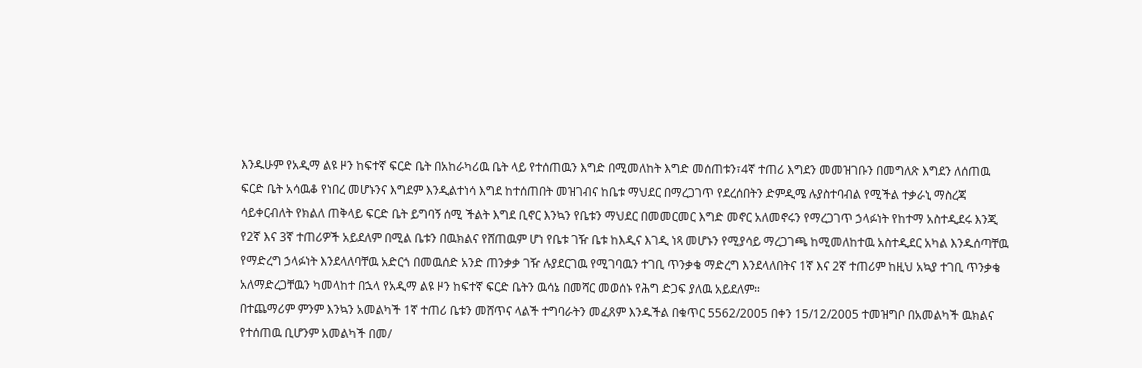እንዱሁም የአዲማ ልዩ ዞን ከፍተኛ ፍርድ ቤት በአከራካሪዉ ቤት ላይ የተሰጠዉን እግድ በሚመለከት እግድ መሰጠቱን፣4ኛ ተጠሪ እግደን መመዝገቡን በመግለጽ እግደን ለሰጠዉ ፍርድ ቤት አሳዉቆ የነበረ መሆኑንና እግደም እንዲልተነሳ እግደ ከተሰጠበት መዝገብና ከቤቱ ማህደር በማረጋገጥ የደረሰበትን ድምዲሜ ሉያስተባብል የሚችል ተቃራኒ ማስረጃ ሳይቀርብለት የክልለ ጠቅላይ ፍርድ ቤት ይግባኝ ሰሚ ችልት እግደ ቢኖር እንኳን የቤቱን ማህደር በመመርመር እግድ መኖር አለመኖሩን የማረጋገጥ ኃላፉነት የከተማ አስተዲደሩ እንጂ የ2ኛ እና 3ኛ ተጠሪዎች አይደለም በሚል ቤቱን በዉክልና የሸጠዉም ሆነ የቤቱ ገዥ ቤቱ ከእዲና እገዲ ነጻ መሆኑን የሚያሳይ ማረጋገጫ ከሚመለከተዉ አስተዲደር አካል እንዱሰጣቸዉ የማድረግ ኃላፉነት እንደላለባቸዉ አድርጎ በመዉሰድ አንድ ጠንቃቃ ገዥ ሉያደርገዉ የሚገባዉን ተገቢ ጥንቃቄ ማድረግ እንደላለበትና 1ኛ እና 2ኛ ተጠሪም ከዚህ አኳያ ተገቢ ጥንቃቄ አለማድረጋቸዉን ካመላከተ በኋላ የአዲማ ልዩ ዞን ከፍተኛ ፍርድ ቤትን ዉሳኔ በመሻር መወሰኑ የሕግ ድጋፍ ያለዉ አይደለም።
በተጨማሪም ምንም እንኳን አመልካች 1ኛ ተጠሪ ቤቱን መሸጥና ላልች ተግባራትን መፈጸም እንዱችል በቁጥር 5562/2005 በቀን 15/12/2005 ተመዝግቦ በአመልካች ዉክልና የተሰጠዉ ቢሆንም አመልካች በመ/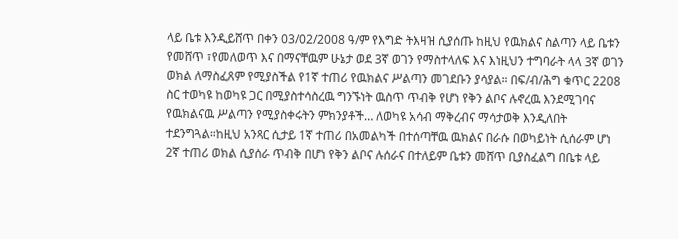ላይ ቤቱ እንዲይሸጥ በቀን 03/02/2008 ዓ/ም የእግድ ትእዛዝ ሲያሰጡ ከዚህ የዉክልና ስልጣን ላይ ቤቱን የመሸጥ ፣የመለወጥ እና በማናቸዉም ሁኔታ ወደ 3ኛ ወገን የማስተላለፍ እና እነዚህን ተግባራት ላላ 3ኛ ወገን ወክል ለማስፈጸም የሚያስችል የ1ኛ ተጠሪ የዉክልና ሥልጣን መገደቡን ያሳያል። በፍ/ብ/ሕግ ቁጥር 2208 ስር ተወካዩ ከወካዩ ጋር በሚያስተሳስረዉ ግንኙነት ዉስጥ ጥብቅ የሆነ የቅን ልቦና ሉኖረዉ እንደሚገባና የዉክልናዉ ሥልጣን የሚያስቀሩትን ምክንያቶች… ለወካዩ አሳብ ማቅረብና ማሳታወቅ እንዲለበት ተደንግጓል።ከዚህ አንጻር ሲታይ 1ኛ ተጠሪ በአመልካች በተሰጣቸዉ ዉክልና በራሱ በወካይነት ሲሰራም ሆነ 2ኛ ተጠሪ ወክል ሲያሰራ ጥብቅ በሆነ የቅን ልቦና ሉሰራና በተለይም ቤቱን መሸጥ ቢያስፈልግ በቤቱ ላይ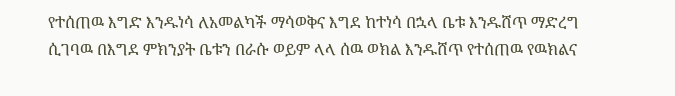የተሰጠዉ እግድ እንዱነሳ ለአመልካች ማሳወቅና እግደ ከተነሳ በኋላ ቤቱ እንዱሸጥ ማድረግ ሲገባዉ በእግደ ምክንያት ቤቱን በራሱ ወይም ላላ ሰዉ ወክል እንዱሸጥ የተሰጠዉ የዉክልና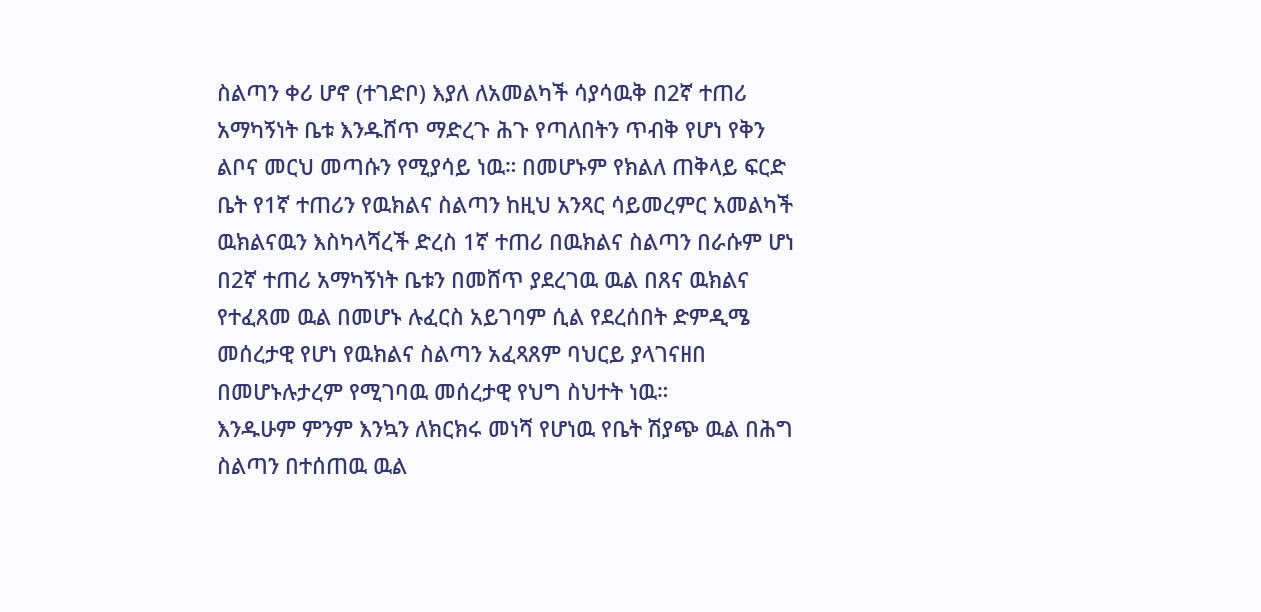ስልጣን ቀሪ ሆኖ (ተገድቦ) እያለ ለአመልካች ሳያሳዉቅ በ2ኛ ተጠሪ አማካኝነት ቤቱ እንዱሸጥ ማድረጉ ሕጉ የጣለበትን ጥብቅ የሆነ የቅን ልቦና መርህ መጣሱን የሚያሳይ ነዉ። በመሆኑም የክልለ ጠቅላይ ፍርድ ቤት የ1ኛ ተጠሪን የዉክልና ስልጣን ከዚህ አንጻር ሳይመረምር አመልካች ዉክልናዉን እስካላሻረች ድረስ 1ኛ ተጠሪ በዉክልና ስልጣን በራሱም ሆነ በ2ኛ ተጠሪ አማካኝነት ቤቱን በመሸጥ ያደረገዉ ዉል በጸና ዉክልና የተፈጸመ ዉል በመሆኑ ሉፈርስ አይገባም ሲል የደረሰበት ድምዲሜ መሰረታዊ የሆነ የዉክልና ስልጣን አፈጻጸም ባህርይ ያላገናዘበ በመሆኑሉታረም የሚገባዉ መሰረታዊ የህግ ስህተት ነዉ።
እንዱሁም ምንም እንኳን ለክርክሩ መነሻ የሆነዉ የቤት ሽያጭ ዉል በሕግ ስልጣን በተሰጠዉ ዉል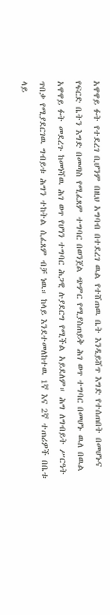አዋዋይ ፉት የተደረገ ቢሆንም በዚህ አግባብ በተደረገ ዉል የተሸጠዉ ቤት እንዲይሸጥ እግድ የተሰጠበት በመሆኑና የፍርድ ቤትን እግድ በመጣስ የሚፈጸም ተግባር በወንጀል ጭምር የሚያስጠይቅ ሕገ ወጥ ተግባር በመሆኑ ዉለ በዉል አዋዋይ ፉት መደረጉ ከመነሻዉ ሕገ ወጥ የሆነን ተግባር ሕጋዊ ሉያደርግ የሚችል አይደለም። ሕግ ለግብይት ሥርዓት ጥበቃ የሚያደርገዉ ግብይቱ ሕግን ተከትል ሲፈጸም ብቻ ነዉ። ከላይ እንደተመለከተዉ 1ኛ እና 2ኛ ተጠሪዎች በቤቱ ላይ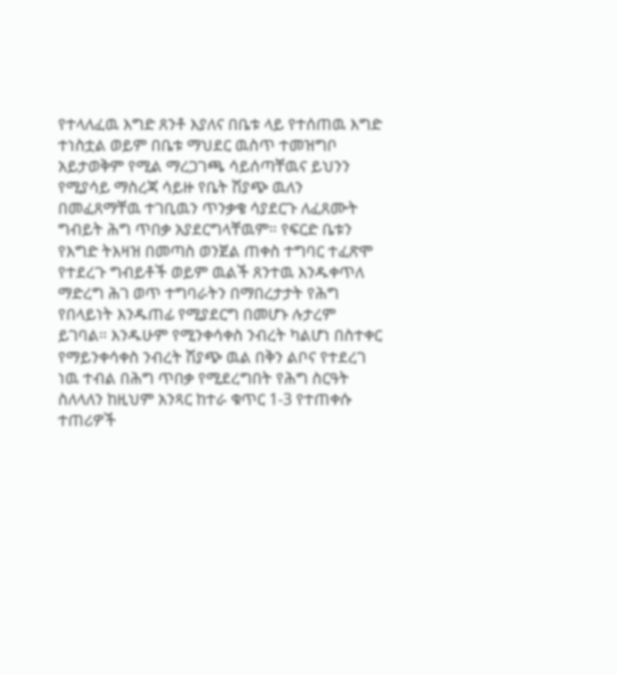የተላለፈዉ እግድ ጸንቶ እያለና በቤቱ ላይ የተሰጠዉ እግድ ተነስቷል ወይም በቤቱ ማህደር ዉስጥ ተመዝግቦ አይታወቅም የሚል ማረጋገጫ ሳይሰጣቸዉና ይህንን የሚያሳይ ማስረጃ ሳይዙ የቤት ሽያጭ ዉለን በመፈጸማቸዉ ተገቢዉን ጥንቃቄ ሳያደርጉ ለፈጸሙት ግብይት ሕግ ጥበቃ አያደርግላቸዉም። የፍርድ ቤቱን የእግድ ትእዛዝ በመጣስ ወንጀል ጠቀስ ተግባር ተፈጽሞ የተደረጉ ግብይቶች ወይም ዉልች ጸንተዉ እንዱቀጥለ ማድረግ ሕገ ወጥ ተግባራትን በማበረታታት የሕግ የበላይነት እንዱጠፊ የሚያደርግ በመሆኑ ሉታረም ይገባል። እንዱሁም የሚንቀሳቀስ ንብረት ካልሆነ በስተቀር የማይንቀሳቀስ ንብረት ሽያጭ ዉል በቅን ልቦና የተደረገ ነዉ ተብል በሕግ ጥበቃ የሚደረግበት የሕግ ስርዓት ስለላለን ከዚህም አንጻር ከተራ ቁጥር 1-3 የተጠቀሱ ተጠሪዎች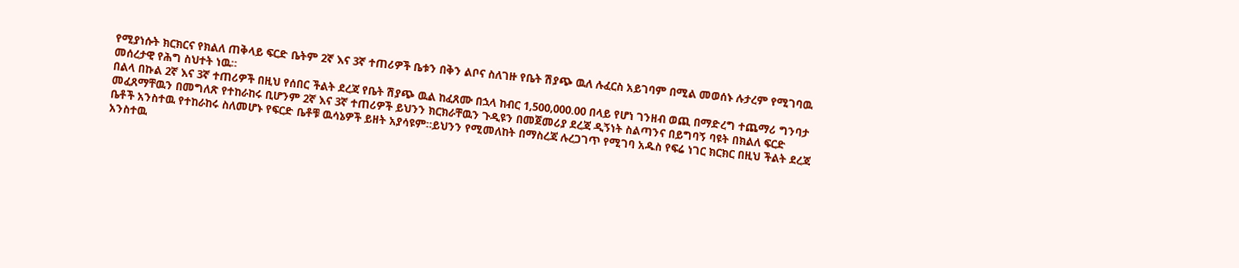የሚያነሱት ክርክርና የክልለ ጠቅላይ ፍርድ ቤትም 2ኛ እና 3ኛ ተጠሪዎች ቤቱን በቅን ልቦና ስለገዙ የቤት ሽያጭ ዉለ ሉፈርስ አይገባም በሚል መወሰኑ ሉታረም የሚገባዉ መሰረታዊ የሕግ ስህተት ነዉ።
በልላ በኩል 2ኛ እና 3ኛ ተጠሪዎች በዚህ የሰበር ችልት ደረጃ የቤት ሽያጭ ዉል ከፈጸሙ በኋላ ከብር 1,500,000.00 በላይ የሆነ ገንዘብ ወጪ በማድረግ ተጨማሪ ግንባታ መፈጸማቸዉን በመግለጽ የተከራከሩ ቢሆንም 2ኛ እና 3ኛ ተጠሪዎች ይህንን ክርክራቸዉን ጉዲዩን በመጀመሪያ ደረጃ ዲኝነት ስልጣንና በይግባኝ ባዩት በክልለ ፍርድ ቤቶች አንስተዉ የተከራከሩ ስለመሆኑ የፍርድ ቤቶቹ ዉሳኔዎች ይዘት አያሳዩም።ይህንን የሚመለከት በማስረጃ ሉረጋገጥ የሚገባ አዱስ የፍሬ ነገር ክርክር በዚህ ችልት ደረጃ አንስተዉ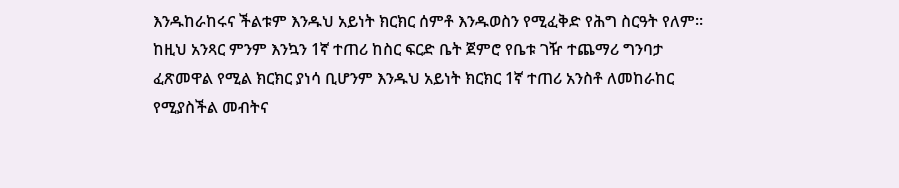እንዱከራከሩና ችልቱም እንዱህ አይነት ክርክር ሰምቶ እንዱወስን የሚፈቅድ የሕግ ስርዓት የለም። ከዚህ አንጻር ምንም እንኳን 1ኛ ተጠሪ ከስር ፍርድ ቤት ጀምሮ የቤቱ ገዥ ተጨማሪ ግንባታ ፈጽመዋል የሚል ክርክር ያነሳ ቢሆንም እንዱህ አይነት ክርክር 1ኛ ተጠሪ አንስቶ ለመከራከር የሚያስችል መብትና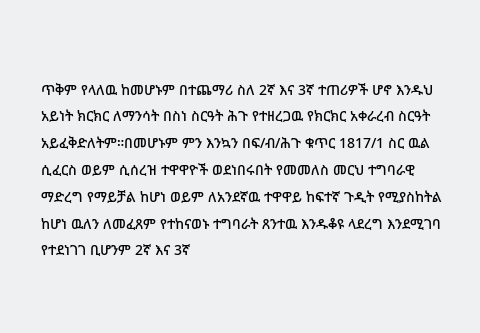ጥቅም የላለዉ ከመሆኑም በተጨማሪ ስለ 2ኛ እና 3ኛ ተጠሪዎች ሆኖ እንዱህ አይነት ክርክር ለማንሳት በስነ ስርዓት ሕጉ የተዘረጋዉ የክርክር አቀራረብ ስርዓት አይፈቅድለትም።በመሆኑም ምን እንኳን በፍ/ብ/ሕጉ ቁጥር 1817/1 ስር ዉል ሲፈርስ ወይም ሲሰረዝ ተዋዋዮች ወደነበሩበት የመመለስ መርህ ተግባራዊ ማድረግ የማይቻል ከሆነ ወይም ለአንደኛዉ ተዋዋይ ከፍተኛ ጉዲት የሚያስከትል ከሆነ ዉለን ለመፈጸም የተከናወኑ ተግባራት ጸንተዉ እንዱቆዩ ላደረግ እንደሚገባ የተደነገገ ቢሆንም 2ኛ እና 3ኛ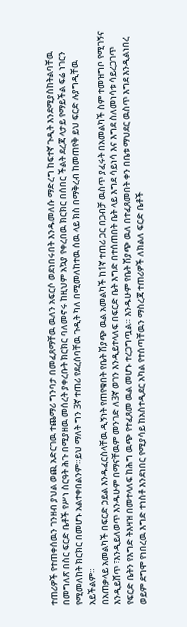ተጠሪዎች የተጠቀሰዉን ገንዘብ ያህል ወጪ አድርገዉ ተጨማሪ ግንባታ በመፈጸማቸዉ ዉለን አፍርሶ ወደነበሩበት እንዱመለሱ ማድረግ ከፍተኛ ጉዲት እንደሚያስከትልባቸዉ በመግለጽ በስር ፍርድ ቤቶች የሥነ ስርዓት ሕጉ በሚያዘዉ መሰረት ያቀረቡት ክርክር ባለመኖሩ ከዚህም አኳያ የቀረበዉ ክርክር በሰበር ችልት ደረጃ ላታይ የማይችል ፍሬ ነገርን የሚመለከት ክርክር በመሆኑ አልተቀበልንም።ይህ ማለት ግን 3ኛ ተጠሪ የደረሰባቸዉ ጉዲት ካለ በሚመለከተዉ ሰዉ ላይ ክስ በማቅረብ ከመጠየቅ ይህ ፍርድ ሉያግዲቸዉ አይችልም።
በአጠቃላይ አመልካች በፍርድ ኃይል እንዱፈርስላቸዉ ዲኝነት የጠየቁበት የቤት ሽያጭ ዉል አመልካች ከ1ኛ ተጠሪ ጋር በጋብቻ ዉስጥ ያፈሩት በአመልካች ስም ተመዝግቦ የሚገኝና እንዲይሸጥ ፣እንዲይለወጥ እንዱሁም በማናቸዉም መንገድ ለ3ኛ ወገን እንዲይተላለፍ በፍርድ ቤት እግድ በተሰጠበት ቤት ላይ እግደ ሳይነሳ እና እግደ ስለመነሳቱ ሳይረጋገጥ የፍርድ ቤትን የእግድ ትእዛዝ በመተላለፍ ከሕግ ዉጭ የተፈጸመ ዉል መሆኑ ተረጋግጧል። እንዱሁም የቤት ሽያጭ ዉለ በተፈጸመበት ቀን በቤቱ ማህደር ዉስጥ እግደ እንዲልነበረ ወይም ደግሞ የነበረዉ እግድ ተነስቶ እንደነበር የሚያሳይ ከአስተዲደር አካል የተሰጣቸዉን ማስረጃ ተጠሪዎች ለክልለ ፍርድ ቤቶች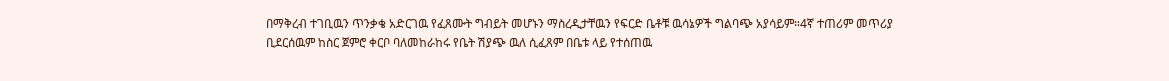በማቅረብ ተገቢዉን ጥንቃቄ አድርገዉ የፈጸሙት ግብይት መሆኑን ማስረዲታቸዉን የፍርድ ቤቶቹ ዉሳኔዎች ግልባጭ አያሳይም።4ኛ ተጠሪም መጥሪያ ቢደርሰዉም ከስር ጀምሮ ቀርቦ ባለመከራከሩ የቤት ሽያጭ ዉለ ሲፈጸም በቤቱ ላይ የተሰጠዉ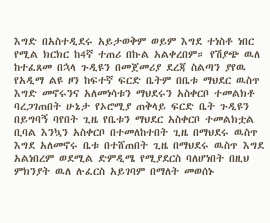እግድ በአስተዲደሩ አይታወቅም ወይም እግደ ተነስቶ ነበር የሚል ክርክር ከ4ኛ ተጠሪ በኩል አልቀረበም። የሽያጭ ዉለ ከተፈጸመ በኋላ ጉዲዩን በመጀመሪያ ደረጃ ስልጣን ያየዉ የአዲማ ልዩ ዞን ከፍተኛ ፍርድ ቤትም በቤቱ ማህደር ዉስጥ እግድ መኖሩንና አለመነሳቱን ማህደሩን አስቀርቦ ተመልክቶ ባረጋገጠበት ሁኔታ የኦሮሚያ ጠቅላይ ፍርድ ቤት ጉዲዩን በይግባኝ ባየበት ጊዜ የቤቱን ማህደር አስቀርቦ ተመልክቷል ቢባል እንኳን አስቀርቦ በተመለከተበት ጊዜ በማህደሩ ዉስጥ እግደ አለመኖሩ ቤቱ በተሸጠበት ጊዜ በማህደሩ ዉስጥ እግደ አልነበረም ወደሚል ድምዲሜ የሚያደርስ ባለሆነበት በዚህ ምክንያት ዉለ ሉፈርስ አይገባም በማለት መወሰኑ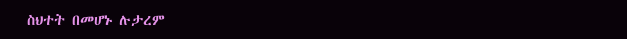ስህተት በመሆኑ ሉታረም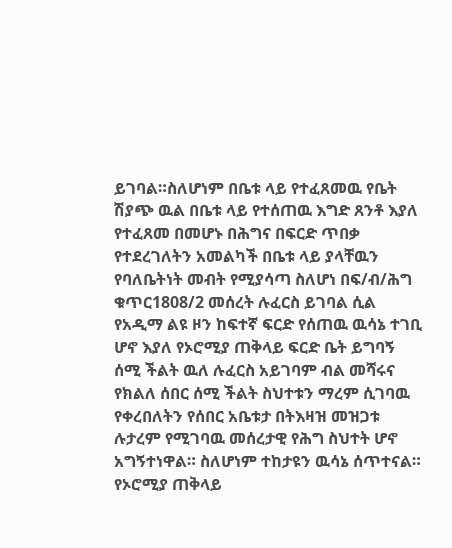ይገባል።ስለሆነም በቤቱ ላይ የተፈጸመዉ የቤት ሽያጭ ዉል በቤቱ ላይ የተሰጠዉ እግድ ጸንቶ እያለ የተፈጸመ በመሆኑ በሕግና በፍርድ ጥበቃ የተደረገለትን አመልካች በቤቱ ላይ ያላቸዉን የባለቤትነት መብት የሚያሳጣ ስለሆነ በፍ/ብ/ሕግ ቁጥር1808/2 መሰረት ሉፈርስ ይገባል ሲል የአዲማ ልዩ ዞን ከፍተኛ ፍርድ የሰጠዉ ዉሳኔ ተገቢ ሆኖ እያለ የኦሮሚያ ጠቅላይ ፍርድ ቤት ይግባኝ ሰሚ ችልት ዉለ ሉፈርስ አይገባም ብል መሻሩና የክልለ ሰበር ሰሚ ችልት ስህተቱን ማረም ሲገባዉ የቀረበለትን የሰበር አቤቱታ በትእዛዝ መዝጋቱ ሉታረም የሚገባዉ መሰረታዊ የሕግ ስህተት ሆኖ አግኝተነዋል። ስለሆነም ተከታዩን ዉሳኔ ሰጥተናል።
የኦሮሚያ ጠቅላይ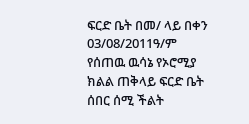ፍርድ ቤት በመ/ ላይ በቀን 03/08/2011ዓ/ም የሰጠዉ ዉሳኔ የኦሮሚያ ክልል ጠቅላይ ፍርድ ቤት ሰበር ሰሚ ችልት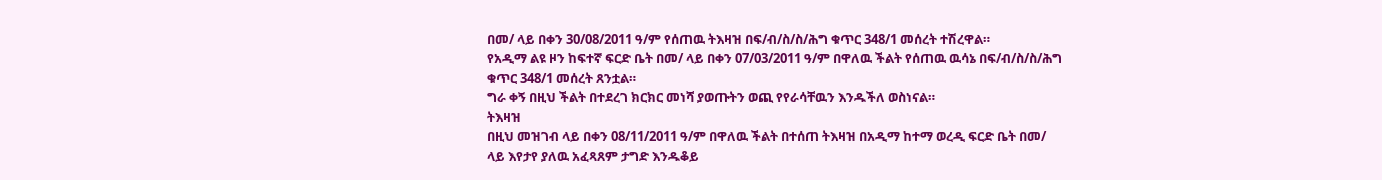በመ/ ላይ በቀን 30/08/2011 ዓ/ም የሰጠዉ ትእዛዝ በፍ/ብ/ስ/ስ/ሕግ ቁጥር 348/1 መሰረት ተሽረዋል።
የአዲማ ልዩ ዞን ከፍተኛ ፍርድ ቤት በመ/ ላይ በቀን 07/03/2011 ዓ/ም በዋለዉ ችልት የሰጠዉ ዉሳኔ በፍ/ብ/ስ/ስ/ሕግ ቁጥር 348/1 መሰረት ጸንቷል።
ግራ ቀኝ በዚህ ችልት በተደረገ ክርክር መነሻ ያወጡትን ወጪ የየራሳቸዉን እንዱችለ ወስነናል።
ትእዛዝ
በዚህ መዝገብ ላይ በቀን 08/11/2011 ዓ/ም በዋለዉ ችልት በተሰጠ ትእዛዝ በአዲማ ከተማ ወረዲ ፍርድ ቤት በመ/ ላይ እየታየ ያለዉ አፈጻጸም ታግድ እንዱቆይ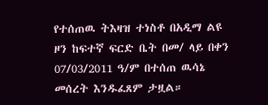የተሰጠዉ ትእዛዝ ተነስቶ በአዲማ ልዩ ዞን ከፍተኛ ፍርድ ቤት በመ/ ላይ በቀን 07/03/2011 ዓ/ም በተሰጠ ዉሳኔ መሰረት እንዱፈጸም ታዟል።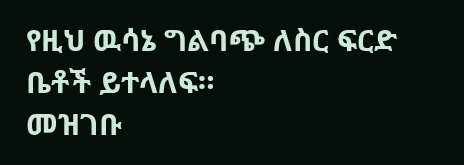የዚህ ዉሳኔ ግልባጭ ለስር ፍርድ ቤቶች ይተላለፍ።
መዝገቡ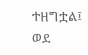ተዘግቷል፤ ወደ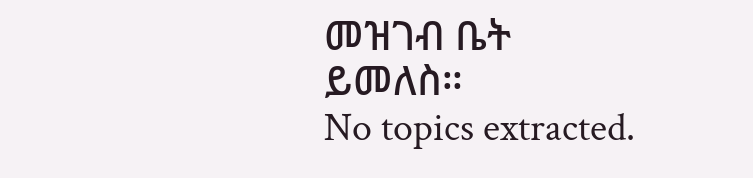መዝገብ ቤት ይመለስ።
No topics extracted.